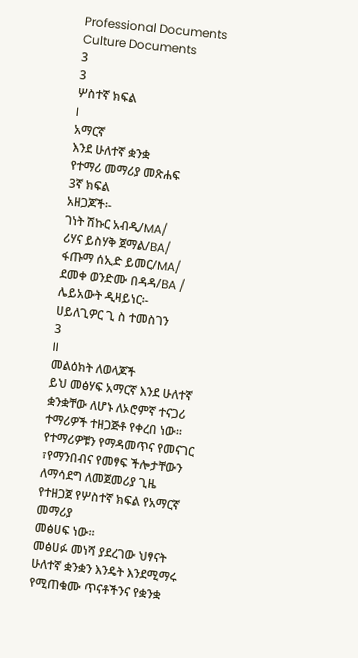Professional Documents
Culture Documents
3
3
ሦስተኛ ክፍል
I
አማርኛ
እንደ ሁለተኛ ቋንቋ
የተማሪ መማሪያ መጽሐፍ
3ኛ ክፍል
አዘጋጆች፡-
ገነት ሽኩር አብዲ/MA/
ሪሃና ይስሃቅ ጀማል/BA/
ፋጡማ ሰኢድ ይመር/MA/
ደመቀ ወንድሙ በዳዳ/BA /
ሌይአውት ዲዛይነር፡-
ሀይለጊዎር ጊ ስ ተመስገን
3
II
መልዕክት ለወላጆች
ይህ መፅሃፍ አማርኛ እንደ ሁለተኛ ቋንቋቸው ለሆኑ ለኦሮምኛ ተናጋሪ
ተማሪዎች ተዘጋጅቶ የቀረበ ነው፡፡
የተማሪዎቹን የማዳመጥና የመናገር ፣የማንበብና የመፃፍ ችሎታቸውን
ለማሳደግ ለመጀመሪያ ጊዜ የተዘጋጀ የሦስተኛ ክፍል የአማርኛ መማሪያ
መፅሀፍ ነው፡፡
መፅሀፉ መነሻ ያደረገው ህፃናት ሁለተኛ ቋንቋን እንዴት እንደሚማሩ
የሚጠቁሙ ጥናቶችንና የቋንቋ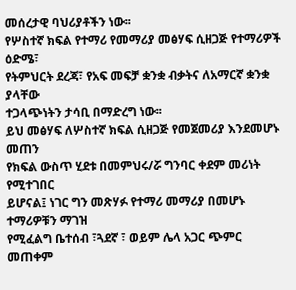መሰረታዊ ባህሪያቶችን ነው፡፡
የሦስተኛ ክፍል የተማሪ የመማሪያ መፅሃፍ ሲዘጋጅ የተማሪዎች ዕድሜ፣
የትምህርት ደረጃ፣ የአፍ መፍቻ ቋንቋ ብቃትና ለአማርኛ ቋንቋ ያላቸው
ተጋላጭነትን ታሳቢ በማድረግ ነው፡፡
ይህ መፅሃፍ ለሦስተኛ ክፍል ሲዘጋጅ የመጀመሪያ እንደመሆኑ መጠን
የክፍል ውስጥ ሂደቱ በመምህሩ/ሯ ግንባር ቀደም መሪነት የሚተገበር
ይሆናል፤ ነገር ግን መጽሃፉ የተማሪ መማሪያ በመሆኑ ተማሪዎቹን ማገዝ
የሚፈልግ ቤተሰብ ፣ጓደኛ ፣ ወይም ሌላ አጋር ጭምር መጠቀም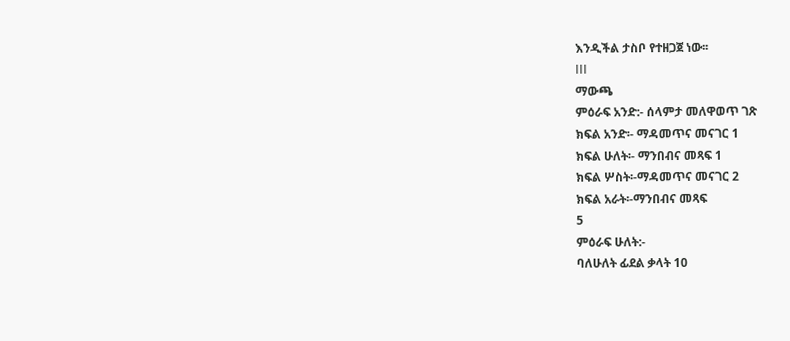እንዲችል ታስቦ የተዘጋጀ ነው፡፡
III
ማውጫ
ምዕራፍ አንድ:- ሰላምታ መለዋወጥ ገጽ
ክፍል አንድ፡- ማዳመጥና መናገር 1
ክፍል ሁለት፡- ማንበብና መጻፍ 1
ክፍል ሦስት፡-ማዳመጥና መናገር 2
ክፍል አራት፡-ማንበብና መጻፍ
5
ምዕራፍ ሁለት:-
ባለሁለት ፊደል ቃላት 10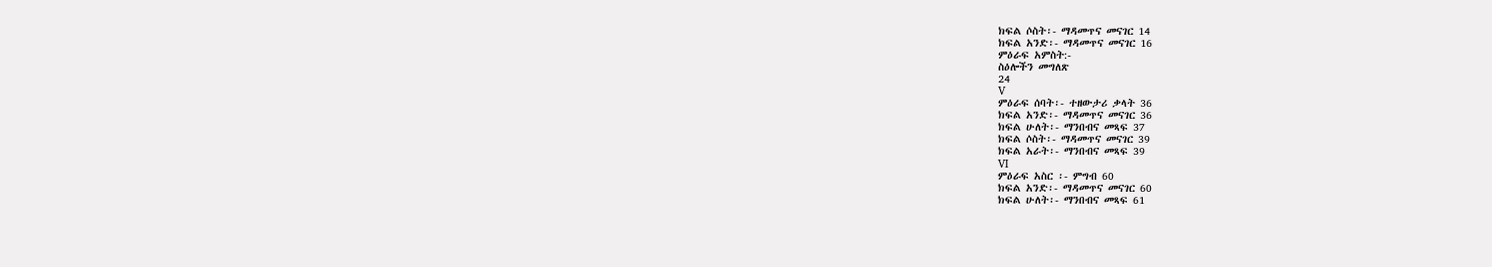ክፍል ሶስት፡- ማዳመጥና መናገር 14
ክፍል አንድ፡- ማዳመጥና መናገር 16
ምዕራፍ አምስት:-
ስዕሎችን መግለጽ
24
V
ምዕራፍ ሰባት፡- ተዘውታሪ ቃላት 36
ክፍል አንድ፡- ማዳመጥና መናገር 36
ክፍል ሁለት፡- ማንበብና መጻፍ 37
ክፍል ሶስት፡- ማዳመጥና መናገር 39
ክፍል አራት፡- ማንበብና መጻፍ 39
VI
ምዕራፍ አስር ፡- ምግብ 60
ክፍል አንድ፡- ማዳመጥና መናገር 60
ክፍል ሁለት፡- ማንበብና መጻፍ 61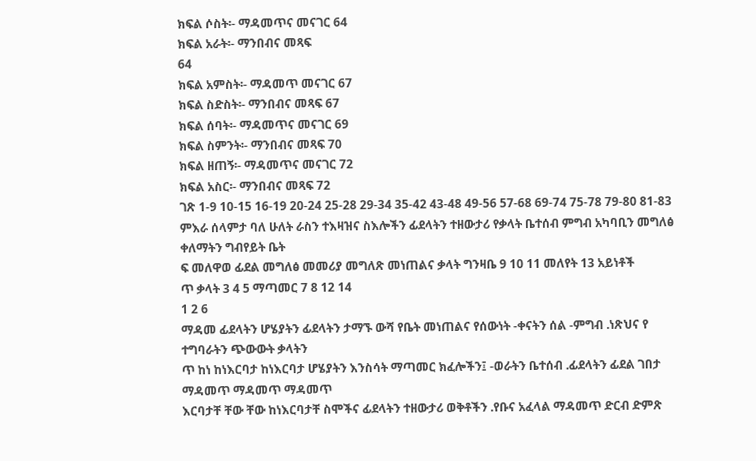ክፍል ሶስት፡- ማዳመጥና መናገር 64
ክፍል አራት፡- ማንበብና መጻፍ
64
ክፍል አምስት፡- ማዳመጥ መናገር 67
ክፍል ስድስት፡- ማንበብና መጻፍ 67
ክፍል ሰባት፡- ማዳመጥና መናገር 69
ክፍል ስምንት፡- ማንበብና መጻፍ 70
ክፍል ዘጠኝ፡- ማዳመጥና መናገር 72
ክፍል አስር፡- ማንበብና መጻፍ 72
ገጽ 1-9 10-15 16-19 20-24 25-28 29-34 35-42 43-48 49-56 57-68 69-74 75-78 79-80 81-83
ምእራ ሰላምታ ባለ ሁለት ራስን ተእዛዝና ስእሎችን ፊደላትን ተዘውታሪ የቃላት ቤተሰብ ምግብ አካባቢን መግለፅ ቀለማትን ግብየይት ቤት
ፍ መለዋወ ፊደል መግለፅ መመሪያ መግለጽ መነጠልና ቃላት ግንዛቤ 9 10 11 መለየት 13 አይነቶች
ጥ ቃላት 3 4 5 ማጣመር 7 8 12 14
1 2 6
ማዳመ ፊደላትን ሆሄያትን ፊደላትን ታማኙ ውሻ የቤት መነጠልና የሰውነት -ቀናትን ሰል -ምግብ .ነጽህና የ ተግባራትን ጭውውት ቃላትን
ጥ ከነ ከነእርባታ ከነእርባታ ሆሄያትን እንስሳት ማጣመር ክፈሎችን፤ -ወራትን ቤተሰብ .ፊደላትን ፊደል ገበታ ማዳመጥ ማዳመጥ ማዳመጥ
እርባታቸ ቸው ቸው ከነእርባታቸ ስሞችና ፊደላትን ተዘውታሪ ወቅቶችን .የቡና አፈላል ማዳመጥ ድርብ ድምጽ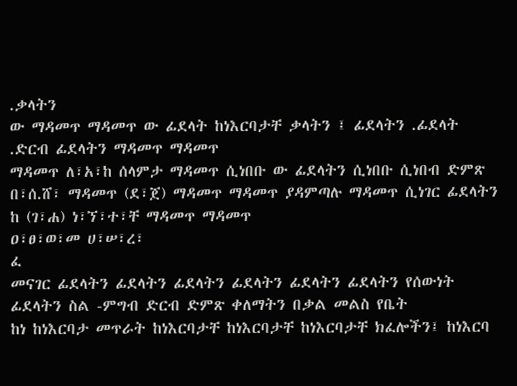.ቃላትን
ው ማዳመጥ ማዳመጥ ው ፊደላት ከነእርባታቸ ቃላትን ፤ ፊደላትን .ፊደላት .ድርብ ፊደላትን ማዳመጥ ማዳመጥ
ማዳመጥ ለ፣አ፣ከ ሰላምታ ማዳመጥ ሲነበቡ ው ፊደላትን ሲነበቡ ሲነበብ ድምጽ
በ፣ሰ.ሸ፣ ማዳመጥ (ደ፣ጀ) ማዳመጥ ማዳመጥ ያዳምጣሉ ማዳመጥ ሲነገር ፊደላትን
ከ (ገ፣ሐ) ነ፣ኘ፣ተ፣ቸ ማዳመጥ ማዳመጥ
ዐ፣ፀ፣ወ፣መ ሀ፣ሠ፣ረ፣
ፈ
መናገር ፊደላትን ፊደላትን ፊደላትን ፊደላትን ፊደላትን ፊደላትን የሰውነት ፊደላትን ስል -ምግብ ድርብ ድምጽ ቀለማትን በቃል መልስ የቤት
ከነ ከነእርባታ መጥራት ከነእርባታቸ ከነእርባታቸ ከነእርባታቸ ክፈሎችን፤ ከነእርባ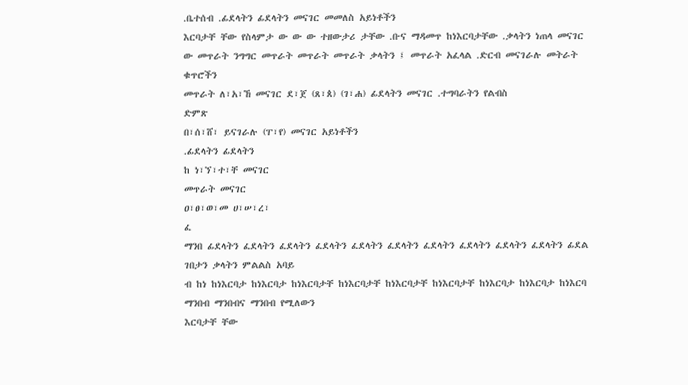.ቤተሰብ .ፊደላትን ፊደላትን መናገር መመለስ አይነቶችን
እርባታቸ ቸው የስላምታ ው ው ው ተዘውታሪ ታቸው .ቡና ማዳመጥ ከነእርባታቸው .ቃላትን ነጠላ መናገር
ው መጥራት ንግግር መጥራት መጥራት መጥራት ቃላትን ፤ መጥራት አፈላል .ድርብ መናገራሉ መትራት ቁጥሮችን
መጥራት ለ፣አ፣ኸ መናገር ደ፣ጀ (ጸ፣ጰ) (ገ፣ሐ) ፊደላትን መናገር .ተግባራትን የልብስ
ድምጽ
በ፣ሰ፣ሸ፣ ይናገራሉ (ፐ፣የ) መናገር አይነቶችን
.ፊደላትን ፊደላትን
ከ ነ፣ኘ፣ተ፣ቸ መናገር
መጥራት መናገር
ዐ፣ፀ፣ወ፣መ ሀ፣ሠ፣ረ፣
ፈ
ማንበ ፊደላትን ፈደላትን ፈደላትን ፈደላትን ፈደላትን ፈደላትን ፈደላትን ፈደላትን ፈደላትን ፈደላትን ፊደል ገበታን ቃላትን ምልልስ አባይ
ብ ከነ ከነእርባታ ከነእርባታ ከነእርባታቸ ከነእርባታቸ ከነእርባታቸ ከነእርባታቸ ከነእርባታ ከነእርባታ ከነእርባ ማንበብ ማንበብና ማንበብ የሚለውን
እርባታቸ ቸው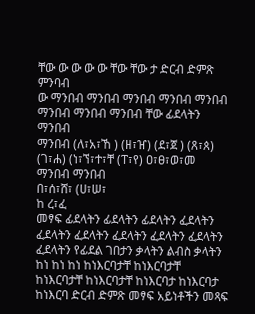ቸው ው ው ው ው ቸው ቸው ታ ድርብ ድምጽ ምንባብ
ው ማንበብ ማንበብ ማንበብ ማንበብ ማንበብ ማንበብ ማንበብ ማንበብ ቸው ፊደላትን ማንበብ
ማንበብ (ለ፣አ፣ኸ ) (ዘ፣ዠ) (ደ፣ጀ ) (ጸ፣ጰ) (ገ፣ሐ) (ነ፣ኘ፣ተ፣ቸ (ፐ፣የ) ዐ፣ፀ፣ወ፣መ ማንበብ ማንበብ
በ፣ሰ፣ሸ፣ (ሀ፣ሠ፣
ከ ረ፣ፈ
መፃፍ ፊደላትን ፊደላትን ፊደላትን ፈደላትን ፈደላትን ፈደላትን ፈደላትን ፈደላትን ፈደላትን ፈደላትን የፊደል ገበታን ቃላትን ልብስ ቃላትን
ከነ ከነ ከነ ከነእርባታቸ ከነእርባታቸ ከነእርባታቸ ከነእርባታቸ ከነእርባታ ከነእርባታ ከነእርባ ድርብ ድምጽ መፃፍ አይነቶችን መጻፍ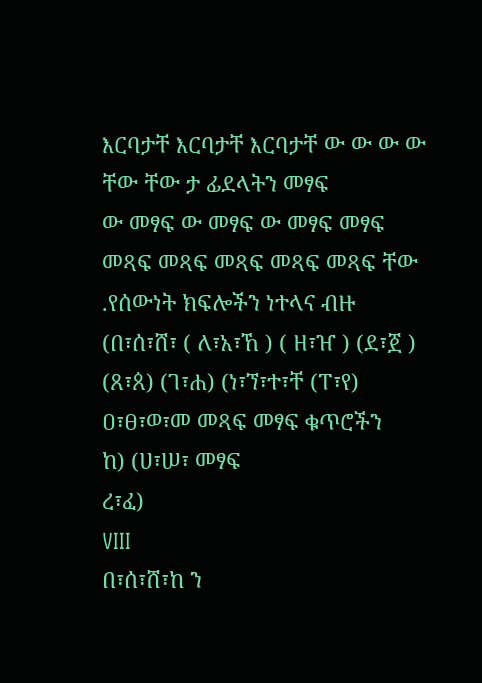እርባታቸ እርባታቸ እርባታቸ ው ው ው ው ቸው ቸው ታ ፊደላትን መፃፍ
ው መፃፍ ው መፃፍ ው መፃፍ መፃፍ መጻፍ መጻፍ መጻፍ መጻፍ መጻፍ ቸው .የሰውነት ክፍሎችን ነተላና ብዙ
(በ፣ሰ፣ሸ፣ ( ለ፣አ፣ኸ ) ( ዘ፣ዠ ) (ደ፣ጀ ) (ጸ፣ጰ) (ገ፣ሐ) (ነ፣ኘ፣ተ፣ቸ (ፐ፣የ) ዐ፣ፀ፣ወ፣መ መጻፍ መፃፍ ቁጥሮችን
ከ) (ሀ፣ሠ፣ መፃፍ
ረ፣ፈ)
VIII
በ፣ሰ፣ሸ፣ከ ን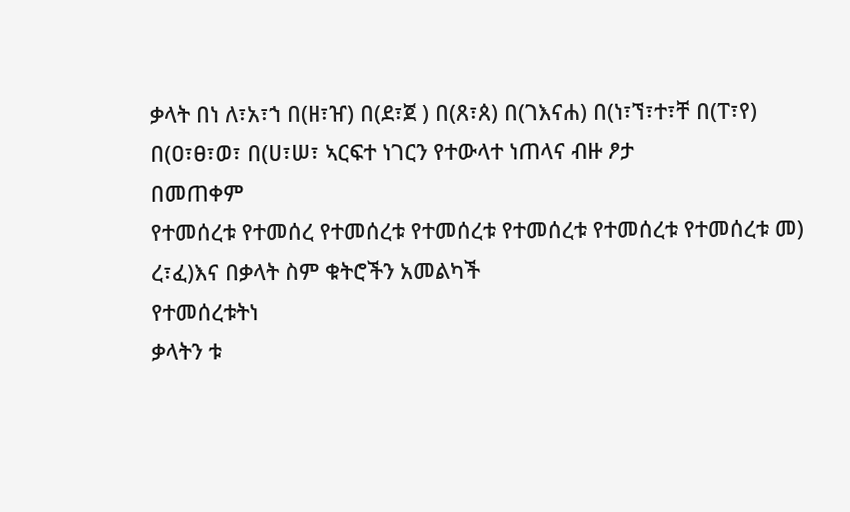ቃላት በነ ለ፣አ፣ኀ በ(ዘ፣ዠ) በ(ደ፣ጀ ) በ(ጸ፣ጰ) በ(ገእናሐ) በ(ነ፣ኘ፣ተ፣ቸ በ(ፐ፣የ) በ(ዐ፣ፀ፣ወ፣ በ(ሀ፣ሠ፣ ኣርፍተ ነገርን የተውላተ ነጠላና ብዙ ፆታ
በመጠቀም
የተመሰረቱ የተመሰረ የተመሰረቱ የተመሰረቱ የተመሰረቱ የተመሰረቱ የተመሰረቱ መ) ረ፣ፈ)እና በቃላት ስም ቁትሮችን አመልካች
የተመሰረቱትነ
ቃላትን ቱ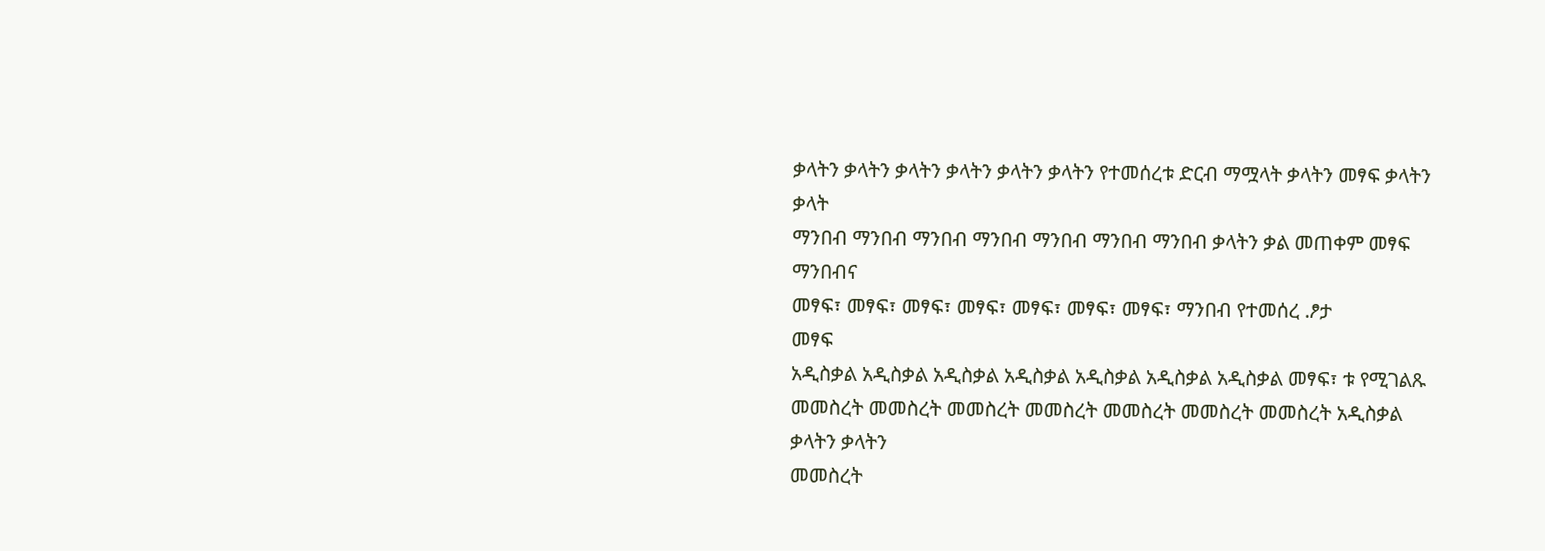ቃላትን ቃላትን ቃላትን ቃላትን ቃላትን ቃላትን የተመሰረቱ ድርብ ማሟላት ቃላትን መፃፍ ቃላትን
ቃላት
ማንበብ ማንበብ ማንበብ ማንበብ ማንበብ ማንበብ ማንበብ ቃላትን ቃል መጠቀም መፃፍ
ማንበብና
መፃፍ፣ መፃፍ፣ መፃፍ፣ መፃፍ፣ መፃፍ፣ መፃፍ፣ መፃፍ፣ ማንበብ የተመሰረ .ፆታ
መፃፍ
አዲስቃል አዲስቃል አዲስቃል አዲስቃል አዲስቃል አዲስቃል አዲስቃል መፃፍ፣ ቱ የሚገልጹ
መመስረት መመስረት መመስረት መመስረት መመስረት መመስረት መመስረት አዲስቃል ቃላትን ቃላትን
መመስረት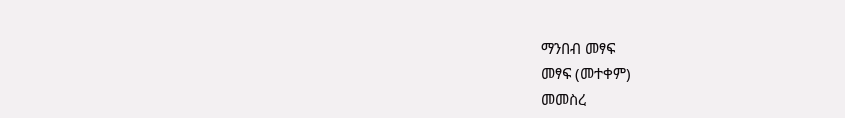ማንበብ መፃፍ
መፃፍ (መተቀም)
መመስረ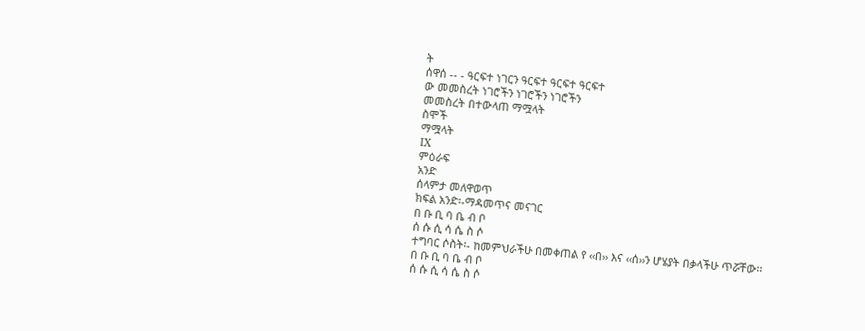ት
ሰዋሰ -- - ዓርፍተ ነገርን ዓርፍተ ዓርፍተ ዓርፍተ
ው መመስረት ነገሮችን ነገሮችን ነገሮችን
መመስረት በተውላጠ ማሟላት
ስሞች
ማሟላት
IX
ምዕራፍ
አንድ
ሰላምታ መለዋወጥ
ክፍል አንድ፡-ማዳመጥና መናገር
በ ቡ ቢ ባ ቤ ብ ቦ
ሰ ሱ ሲ ሳ ሴ ስ ሶ
ተግባር ሶስት፡- ከመምህራችሁ በመቀጠል የ ‹‹በ›› እና ‹‹ሰ››ን ሆሄያት በቃላችሁ ጥሯቸው፡፡
በ ቡ ቢ ባ ቤ ብ ቦ
ሰ ሱ ሲ ሳ ሴ ስ ሶ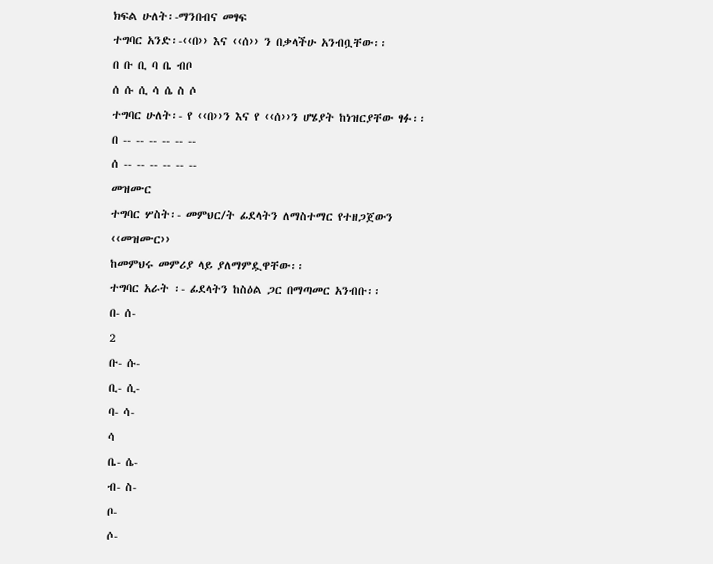ክፍል ሁለት፡-ማንበብና መፃፍ
ተግባር አንድ፡-‹‹በ›› እና ‹‹ሰ›› ን በቃላችሁ አንብቧቸው፡፡
በ ቡ ቢ ባ ቤ ብቦ
ሰ ሱ ሲ ሳ ሴ ስ ሶ
ተግባር ሁለት፡- የ ‹‹በ››ን እና የ ‹‹ሰ››ን ሆሄያት ከነዝርያቸው ፃፉ፡፡
በ -- -- -- -- -- --
ሰ -- -- -- -- -- --
መዝሙር
ተግባር ሦስት፡- መምህር/ት ፊደላትን ለማስተማር የተዘጋጀውን ‹‹መዝሙር››
ከመምህሩ መምሪያ ላይ ያለማምዷዋቸው፡፡
ተግባር አራት ፡- ፊደላትን ከስዕል ጋር በማጣመር አንብቡ፡፡
በ- ሰ-
2
ቡ- ሱ-
ቢ- ሲ-
ባ- ሳ-
ሳ
ቤ- ሴ-
ብ- ስ-
ቦ-
ሶ-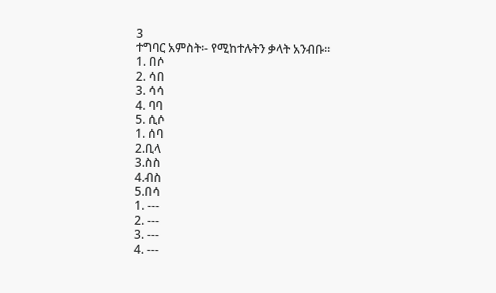3
ተግባር አምስት፡- የሚከተሉትን ቃላት አንብቡ፡፡
1. በሶ
2. ሳበ
3. ሳሳ
4. ባባ
5. ሲሶ
1. ሰባ
2.ቢላ
3.ስስ
4.ብስ
5.በሳ
1. ---
2. ---
3. ---
4. ---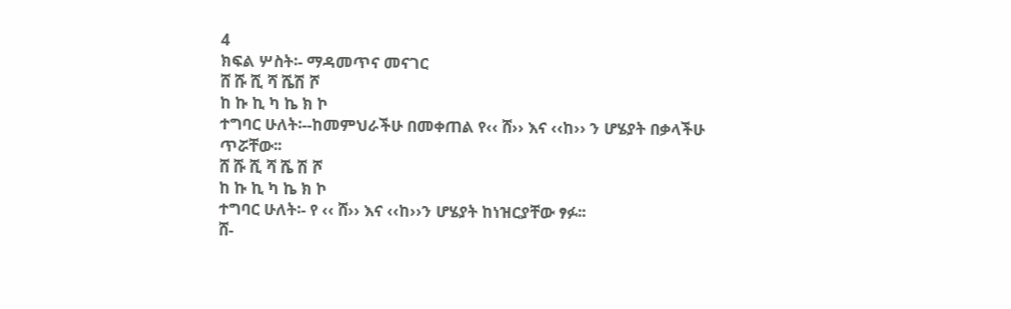4
ክፍል ሦስት፡- ማዳመጥና መናገር
ሸ ሹ ሺ ሻ ሼሽ ሾ
ከ ኩ ኪ ካ ኬ ክ ኮ
ተግባር ሁለት፡--ከመምህራችሁ በመቀጠል የ‹‹ ሸ›› እና ‹‹ከ›› ን ሆሄያት በቃላችሁ
ጥሯቸው፡፡
ሸ ሹ ሺ ሻ ሼ ሽ ሾ
ከ ኩ ኪ ካ ኬ ክ ኮ
ተግባር ሁለት፡- የ ‹‹ ሸ›› እና ‹‹ከ››ን ሆሄያት ከነዝርያቸው ፃፉ፡፡
ሸ-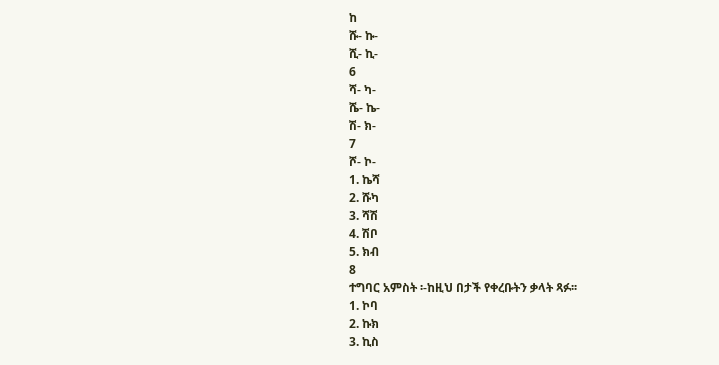ከ
ሹ- ኩ-
ሺ- ኪ-
6
ሻ- ካ-
ሼ- ኬ-
ሽ- ክ-
7
ሾ- ኮ-
1. ኬሻ
2. ሹካ
3. ሻሽ
4. ሽቦ
5. ክብ
8
ተግባር አምስት ፡-ከዚህ በታች የቀረቡትን ቃላት ጻፉ፡፡
1. ኮባ
2. ኩክ
3. ኪስ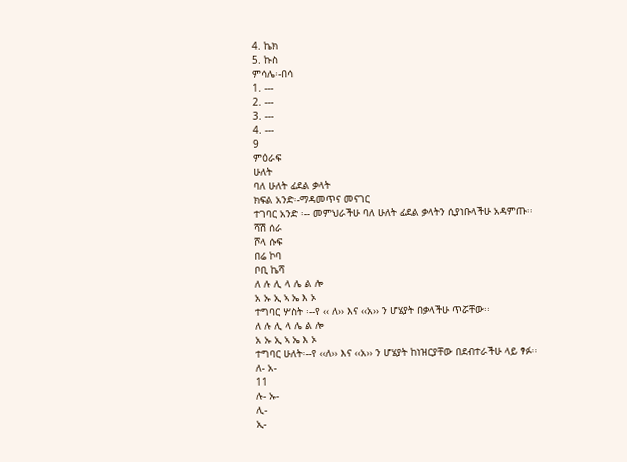4. ኬክ
5. ኩስ
ምሳሌ፡-በሳ
1. ---
2. ---
3. ---
4. ---
9
ምዕራፍ
ሁለት
ባለ ሁለት ፊደል ቃላት
ክፍል አንድ፡-ማዳመጥና መናገር
ተገባር አንድ ፡-- መምህራችሁ ባለ ሁለት ፊደል ቃላትን ሲያነቡላችሁ አዳምጡ፡፡
ሻሽ ሰራ
ሾላ ሱፍ
በሬ ኮባ
ቦቢ ኬሻ
ለ ሉ ሊ ላ ሌ ል ሎ
አ ኡ ኢ ኣ ኤ እ ኦ
ተግባር ሦስት ፡--የ ‹‹ ለ›› እና ‹‹አ›› ን ሆሄያት በቃላችሁ ጥሯቸው፡፡
ለ ሉ ሊ ላ ሌ ል ሎ
አ ኡ ኢ ኣ ኤ እ ኦ
ተግባር ሁለት፡--የ ‹‹ለ›› እና ‹‹አ›› ን ሆሄያት ከነዝርያቸው በደብተራችሁ ላይ ፃፉ፡፡
ለ- አ-
11
ሉ- ኡ-
ሊ-
ኢ-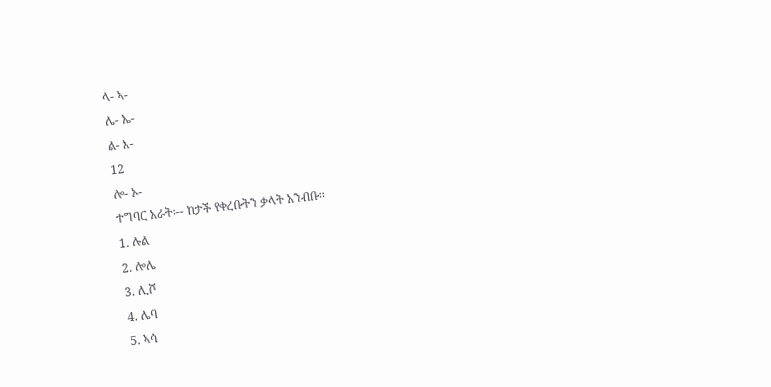ላ- ኣ-
ሌ- ኤ-
ል- እ-
12
ሎ- ኦ-
ተግባር አራት፡-- ከታች የቀረቡትን ቃላት አንብቡ፡፡
1. ሉል
2. ሎሌ
3. ሊሾ
4. ሌባ
5. ኣሳ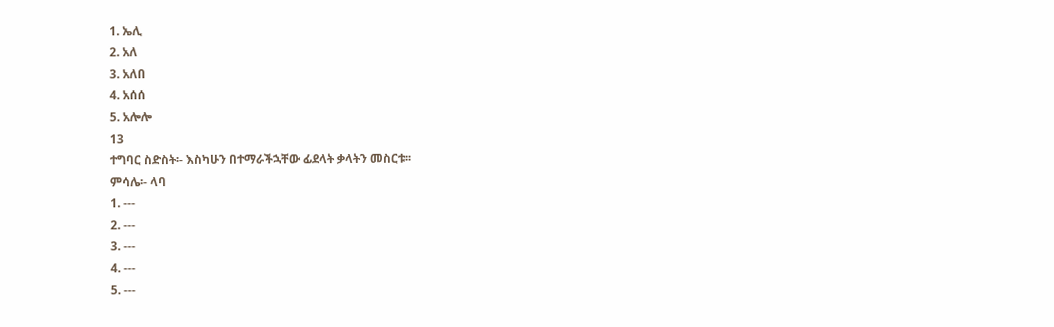1. ኤሊ
2. አለ
3. አለበ
4. አሰሰ
5. አሎሎ
13
ተግባር ስድስት፡- እስካሁን በተማራችኋቸው ፊደላት ቃላትን መስርቱ፡፡
ምሳሌ፡- ላባ
1. ---
2. ---
3. ---
4. ---
5. ---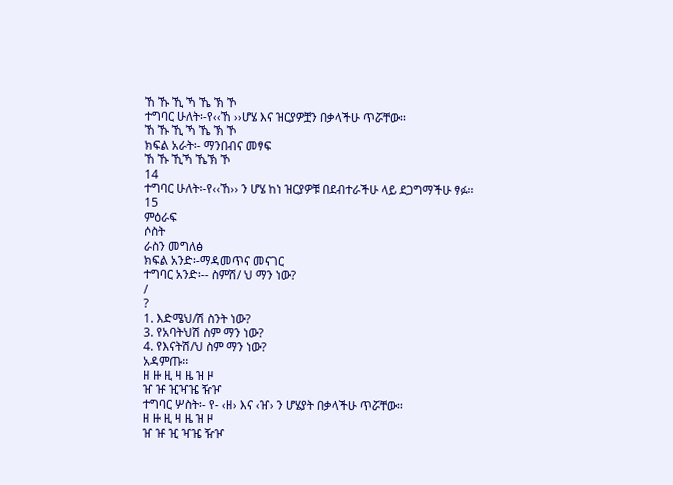ኸ ኹ ኺ ኻ ኼ ኽ ኾ
ተግባር ሁለት፡-የ‹‹ኸ ››ሆሄ እና ዝርያዎቿን በቃላችሁ ጥሯቸው፡፡
ኸ ኹ ኺ ኻ ኼ ኽ ኾ
ክፍል አራት፡- ማንበብና መፃፍ
ኸ ኹ ኺኻ ኼኽ ኾ
14
ተግባር ሁለት፡-የ‹‹ኸ›› ን ሆሄ ከነ ዝርያዎቹ በደብተራችሁ ላይ ደጋግማችሁ ፃፉ፡፡
15
ምዕራፍ
ሶስት
ራስን መግለፅ
ክፍል አንድ፡-ማዳመጥና መናገር
ተግባር አንድ፡-- ስምሽ/ ህ ማን ነው?
/
?
1. እድሜህ/ሽ ስንት ነው?
3. የአባትህሽ ስም ማን ነው?
4. የእናትሽ/ህ ስም ማን ነው?
አዳምጡ፡፡
ዘ ዙ ዚ ዛ ዜ ዝ ዞ
ዠ ዡ ዢዣዤ ዥዦ
ተግባር ሦስት፡- የ- ‹ዘ› እና ‹ዠ› ን ሆሄያት በቃላችሁ ጥሯቸው፡፡
ዘ ዙ ዚ ዛ ዜ ዝ ዞ
ዠ ዡ ዢ ዣዤ ዥዦ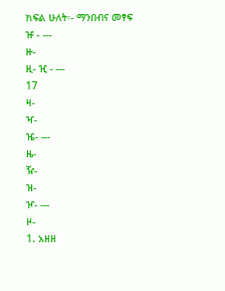ክፍል ሁለት፡- ማንበብና መፃፍ
ዡ - ---
ዙ-
ዚ- ዢ - ---
17
ዛ-
ዣ-
ዤ- ---
ዜ-
ዥ-
ዝ-
ዦ- ---
ዞ-
1. አዘዘ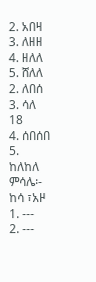2. አበዛ
3. ለዘዘ
4. ዘለለ
5. ሸለለ
2. ለበሰ
3. ሳለ 18
4. ሰበሰበ
5. ከለከለ
ምሳሌ፡- ከሳ ፣አዞ
1. ---
2. ---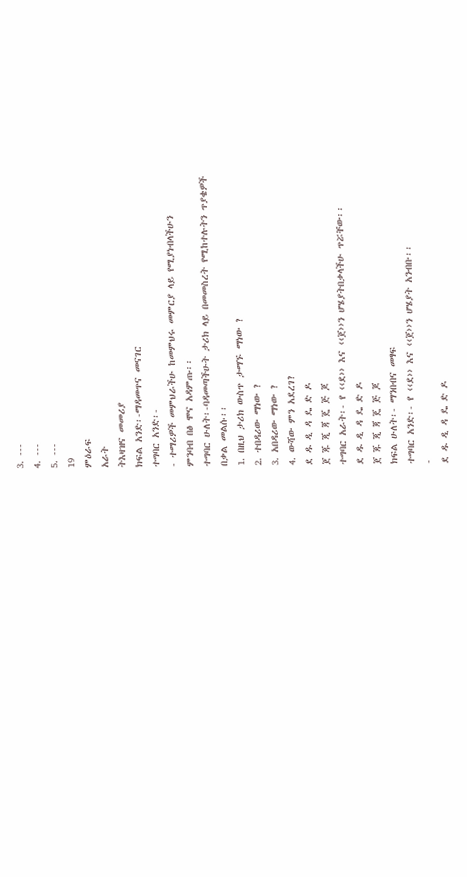3. ---
4. ---
5. ---
19
ምዕራፍ
አራት
ትእዛዝና መመሪያ
ክፍል አንድ፡-ማዳመጥና መናገር
ተግባር አንድ፡-
- ተማሪዎች መምህራችሁ ከመምህሩ መምርያ ላይ የሚያነብላችሁን
ምንባብ በፅ ሞና አዳምጡ፡፡
ተግባር ሁለት፡-ባዳመጣችሁት ታሪክ ላይ በመመስረት የሚከተሉትን ጥያቄዎች
በቃል መልሱ፡፡
1. በዚህ ታሪክ ውስጥ ታማኙ ማነው ?
2. ተበዳሪው ማነው ?
3. አበዳሪው ማነው ?
4. ውሻው ምን አደረገ?
ደ ዱ ዲ ዳ ዴ ድ ዶ
ጀ ጁ ጂ ጃ ጄ ጅ ጆ
ተግባር አራት፡- የ ‹‹ደ›› እና ‹‹ጀ››ን ሆሄያትበቃላችሁ ጥሯቸው፡፡
ደ ዱ ዲ ዳ ዴ ድ ዶ
ጀ ጁ ጂ ጃ ጄ ጅ ጆ
ክፍል ሁለት፡- ማንበብና መፃፍ
ተግባር አንድ፡- የ ‹‹ደ›› እና ‹‹ጀ››ን ሆሄያት አንብቡ፡፡
-
ደ ዱ ዲ ዳ ዴ ድ ዶ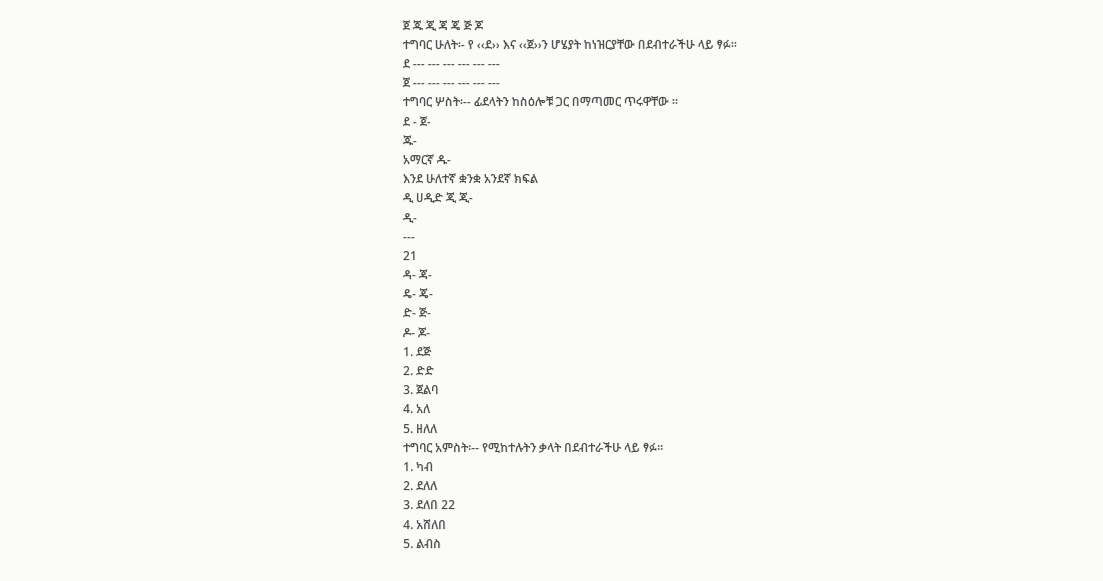ጀ ጁ ጂ ጃ ጄ ጅ ጆ
ተግባር ሁለት፡- የ ‹‹ደ›› እና ‹‹ጀ››ን ሆሄያት ከነዝርያቸው በደብተራችሁ ላይ ፃፉ፡፡
ደ --- --- --- --- --- ---
ጀ --- --- --- --- --- ---
ተግባር ሦስት፡-- ፊደላትን ከስዕሎቹ ጋር በማጣመር ጥሩዋቸው ፡፡
ደ - ጀ-
ጁ-
አማርኛ ዱ-
እንደ ሁለተኛ ቋንቋ አንደኛ ክፍል
ዲ ሀዲድ ጂ ጂ-
ዲ-
---
21
ዳ- ጃ-
ዴ- ጄ-
ድ- ጅ-
ዶ- ጆ-
1. ደጅ
2. ድድ
3. ጀልባ
4. አለ
5. ዘለለ
ተግባር አምስት፡-- የሚከተሉትን ቃላት በደብተራችሁ ላይ ፃፉ፡፡
1. ካብ
2. ደለለ
3. ደለበ 22
4. አሸለበ
5. ልብስ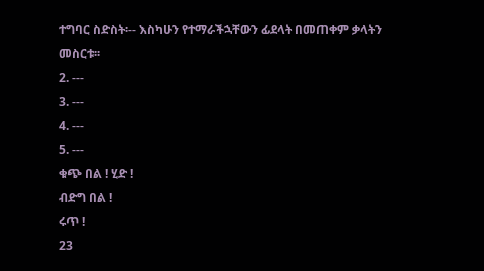ተግባር ስድስት፡-- እስካሁን የተማራችኋቸውን ፊደላት በመጠቀም ቃላትን
መስርቱ፡፡
2. ---
3. ---
4. ---
5. ---
ቁጭ በል ! ሂድ !
ብድግ በል !
ሩጥ !
23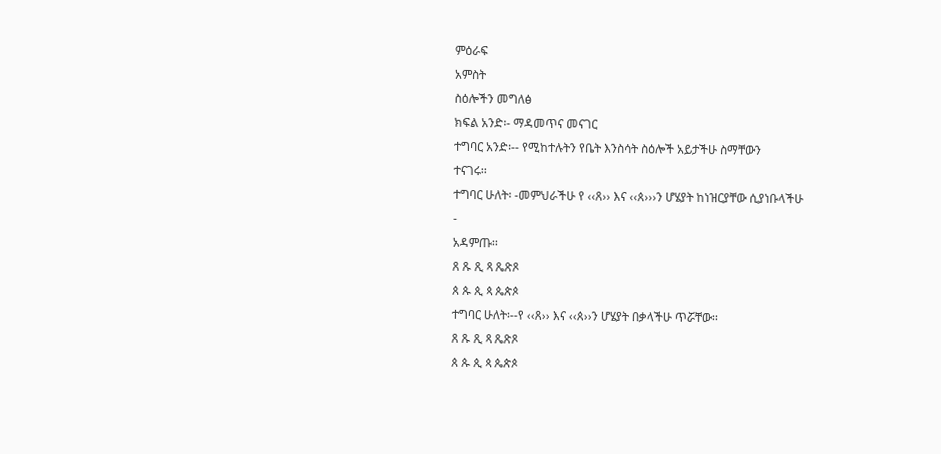ምዕራፍ
አምስት
ስዕሎችን መግለፅ
ክፍል አንድ፡- ማዳመጥና መናገር
ተግባር አንድ፡-- የሚከተሉትን የቤት እንስሳት ስዕሎች አይታችሁ ስማቸውን
ተናገሩ፡፡
ተግባር ሁለት፡ -መምህራችሁ የ ‹‹ጸ›› እና ‹‹ጰ›››ን ሆሄያት ከነዝርያቸው ሲያነቡላችሁ
-
አዳምጡ፡፡
ጸ ጹ ጺ ጻ ጼጽጾ
ጰ ጱ ጲ ጳ ጴጵጶ
ተግባር ሁለት፡--የ ‹‹ጸ›› እና ‹‹ጰ››ን ሆሄያት በቃላችሁ ጥሯቸው፡፡
ጸ ጹ ጺ ጻ ጼጽጾ
ጰ ጱ ጲ ጳ ጴጵጶ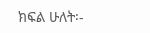ክፍል ሁለት፡-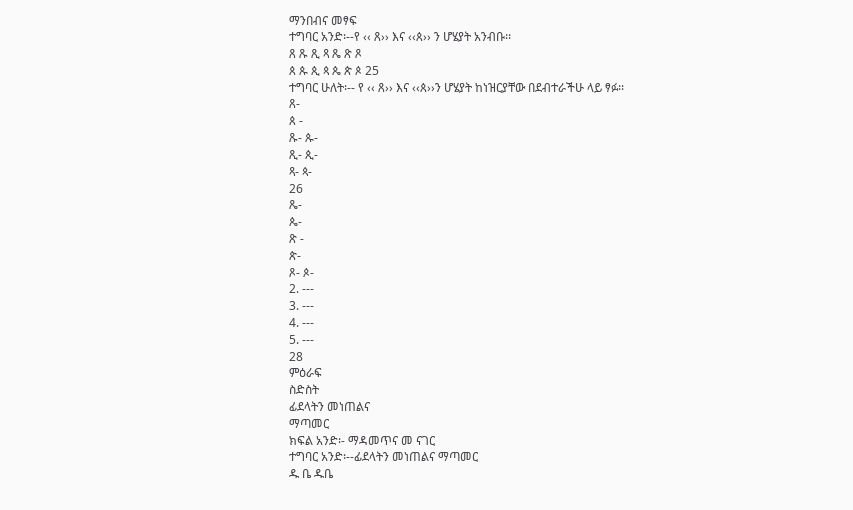ማንበብና መፃፍ
ተግባር አንድ፡--የ ‹‹ ጸ›› እና ‹‹ጰ›› ን ሆሄያት አንብቡ፡፡
ጸ ጹ ጺ ጻ ጼ ጽ ጾ
ጰ ጱ ጲ ጳ ጴ ጵ ጶ 25
ተግባር ሁለት፡-- የ ‹‹ ጸ›› እና ‹‹ጰ››ን ሆሄያት ከነዝርያቸው በደብተራችሁ ላይ ፃፉ፡፡
ጸ-
ጰ -
ጹ- ጱ-
ጺ- ጲ-
ጻ- ጳ-
26
ጼ-
ጴ-
ጽ -
ጵ-
ጾ- ጶ-
2. ---
3. ---
4. ---
5. ---
28
ምዕራፍ
ስድስት
ፊደላትን መነጠልና
ማጣመር
ክፍል አንድ፡- ማዳመጥና መ ናገር
ተግባር አንድ፡--ፊደላትን መነጠልና ማጣመር
ዱ ቤ ዱቤ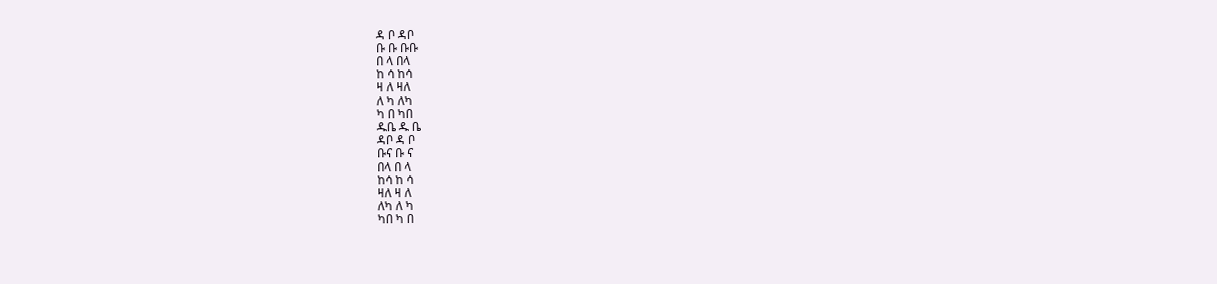ዳ ቦ ዳቦ
ቡ ቡ ቡቡ
በ ላ በላ
ከ ሳ ከሳ
ዛ ለ ዛለ
ለ ካ ለካ
ካ በ ካበ
ዱቤ ዱ ቤ
ዳቦ ዳ ቦ
ቡና ቡ ና
በላ በ ላ
ከሳ ከ ሳ
ዛለ ዛ ለ
ለካ ለ ካ
ካበ ካ በ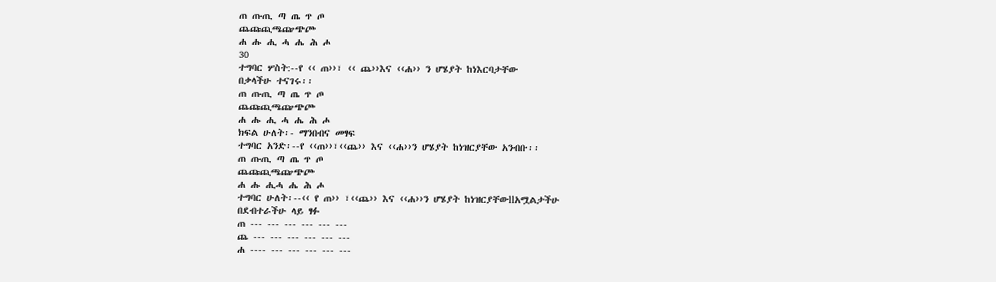ጠ ጡጢ ጣ ጤ ጥ ጦ
ጨጩጪጫጬጭጮ
ሐ ሑ ሒ ሓ ሔ ሕ ሖ
30
ተግባር ሦስት:--የ ‹‹ ጠ››፣ ‹‹ ጨ››እና ‹‹ሐ›› ን ሆሄያት ከነእርባታቸው
በቃላችሁ ተናገሩ፡፡
ጠ ጡጢ ጣ ጤ ጥ ጦ
ጨጩጪጫጬጭጮ
ሐ ሑ ሒ ሓ ሔ ሕ ሖ
ክፍል ሁለት፡- ማንበብና መፃፍ
ተግባር አንድ፡--የ ‹‹ጠ››፣‹‹ጨ›› እና ‹‹ሐ››ን ሆሄያት ከነዝርያቸው አንብቡ፡፡
ጠ ጡጢ ጣ ጤ ጥ ጦ
ጨጩጪጫጬጭጮ
ሐ ሑ ሒሓ ሔ ሕ ሖ
ተግባር ሁለት፡--‹‹ የ ጠ›› ፣‹‹ጨ›› እና ‹‹ሐ››ን ሆሄያት ከነዝርያቸውllአሟልታችሁ
በደብተራችሁ ላይ ፃፉ
ጠ --- --- --- --- --- ---
ጨ --- --- --- --- --- ---
ሐ ---- --- --- --- --- ---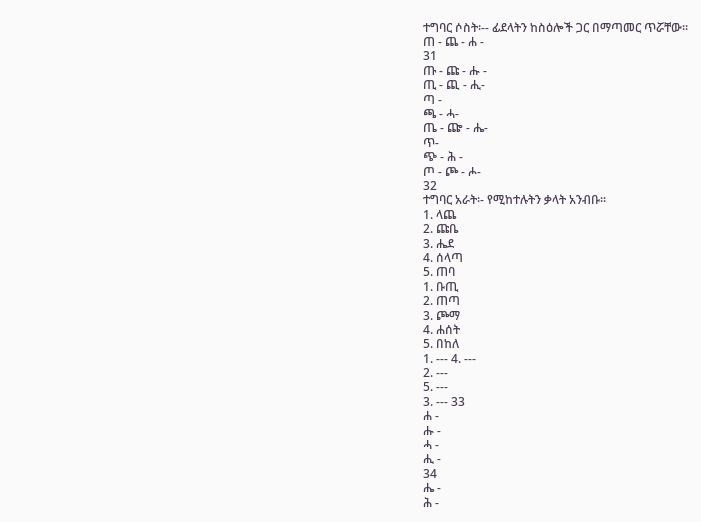ተግባር ሶስት፡-- ፊደላትን ከስዕሎች ጋር በማጣመር ጥሯቸው፡፡
ጠ - ጨ - ሐ -
31
ጡ - ጩ - ሑ -
ጢ - ጪ - ሒ-
ጣ -
ጫ - ሓ-
ጤ - ጬ - ሔ-
ጥ-
ጭ - ሕ -
ጦ - ጮ - ሖ-
32
ተግባር አራት፡- የሚከተሉትን ቃላት አንብቡ፡፡
1. ላጨ
2. ጩቤ
3. ሔደ
4. ሰላጣ
5. ጠባ
1. ቡጢ
2. ጠጣ
3. ጮማ
4. ሐሰት
5. በከለ
1. --- 4. ---
2. ---
5. ---
3. --- 33
ሐ -
ሑ -
ሓ -
ሒ -
34
ሔ -
ሕ -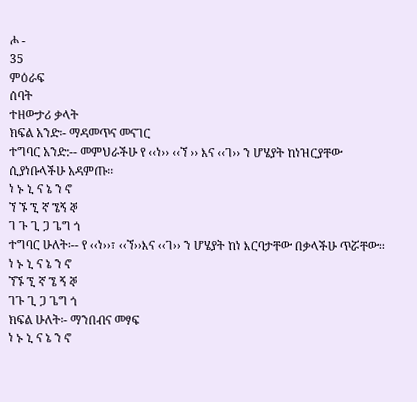ሖ -
35
ምዕራፍ
ሰባት
ተዘውታሪ ቃላት
ክፍል አንድ፡- ማዳመጥና መናገር
ተግባር አንድ:-- መምህራችሁ የ ‹‹ነ›› ‹‹ኘ ›› እና ‹‹ገ›› ን ሆሄያት ከነዝርያቸው
ሲያነቡላችሁ አዳምጡ፡፡
ነ ኑ ኒ ና ኔ ን ኖ
ኘ ኙ ኚ ኛ ኜኝ ኞ
ገ ጉ ጊ ጋ ጌግ ጎ
ተግባር ሁለት፡-- የ ‹‹ነ››፣ ‹‹ኘ››እና ‹‹ገ›› ን ሆሄያት ከነ እርባታቸው በቃላችሁ ጥሯቸው፡፡
ነ ኑ ኒ ና ኔ ን ኖ
ኘኙ ኚ ኛ ኜ ኝ ኞ
ገጉ ጊ ጋ ጌግ ጎ
ክፍል ሁለት፡- ማንበብና መፃፍ
ነ ኑ ኒ ና ኔ ን ኖ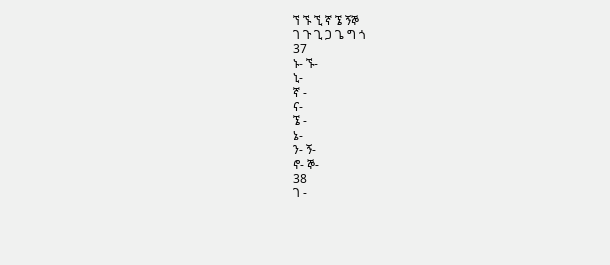ኘ ኙ ኚ ኛ ኜ ኝኞ
ገ ጉ ጊ ጋ ጌ ግ ጎ
37
ኑ- ኙ-
ኒ-
ኛ -
ና-
ኜ -
ኔ-
ን- ኝ-
ኖ- ኞ-
38
ገ -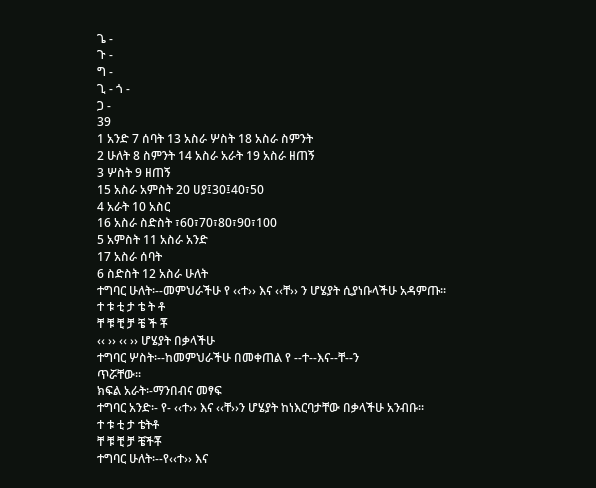ጌ -
ጉ -
ግ -
ጊ - ጎ -
ጋ -
39
1 አንድ 7 ሰባት 13 አስራ ሦስት 18 አስራ ስምንት
2 ሁለት 8 ስምንት 14 አስራ አራት 19 አስራ ዘጠኝ
3 ሦስት 9 ዘጠኝ
15 አስራ አምስት 20 ሀያ፤30፤40፣50
4 አራት 10 አስር
16 አስራ ስድስት ፣60፣70፣80፣90፣100
5 አምስት 11 አስራ አንድ
17 አስራ ሰባት
6 ስድስት 12 አስራ ሁለት
ተግባር ሁለት፡--መምህራችሁ የ ‹‹ተ›› እና ‹‹ቸ›› ን ሆሄያት ሲያነቡላችሁ አዳምጡ፡፡
ተ ቱ ቲ ታ ቴ ት ቶ
ቸ ቹ ቺ ቻ ቼ ች ቾ
‹‹ ›› ‹‹ ›› ሆሄያት በቃላችሁ
ተግባር ሦስት፡--ከመምህራችሁ በመቀጠል የ --ተ--እና--ቸ--ን
ጥሯቸው፡፡
ክፍል አራት፡-ማንበብና መፃፍ
ተግባር አንድ፡- የ- ‹‹ተ›› እና ‹‹ቸ››ን ሆሄያት ከነእርባታቸው በቃላችሁ አንብቡ፡፡
ተ ቱ ቲ ታ ቴትቶ
ቸ ቹ ቺ ቻ ቼችቾ
ተግባር ሁለት፡--የ‹‹ተ›› እና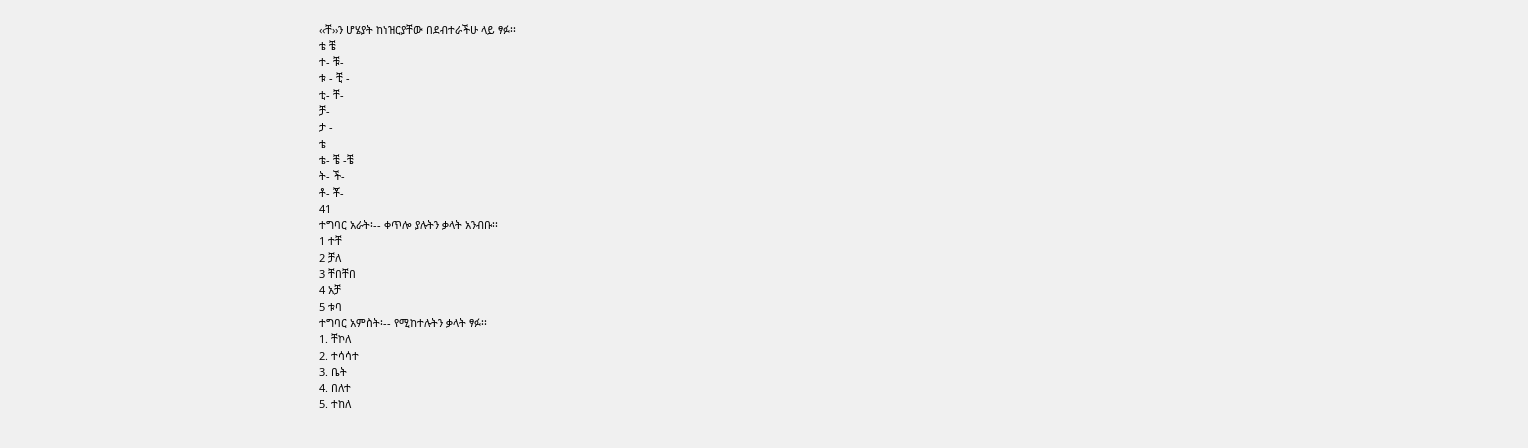‹‹ቸ››ን ሆሄያት ከነዝርያቸው በደብተራችሁ ላይ ፃፉ፡፡
ቴ ቼ
ተ- ቹ-
ቱ - ቺ -
ቲ- ቸ-
ቻ-
ታ -
ቴ
ቴ- ቼ -ቼ
ት- ች-
ቶ- ቾ-
41
ተግባር አራት፡-- ቀጥሎ ያሉትን ቃላት አንብቡ፡፡
1 ተቸ
2 ቻለ
3 ቸበቸበ
4 አቻ
5 ቱባ
ተግባር አምስት፡-- የሚከተሉትን ቃላት ፃፉ፡፡
1. ቸኮለ
2. ተሳሳተ
3. ቤት
4. በለተ
5. ተከለ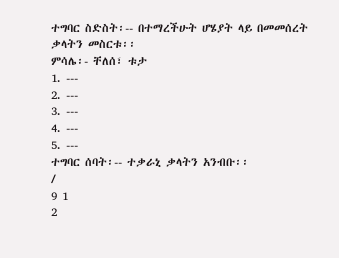ተግባር ስድስት፡-- በተማረችሁት ሆሄያት ላይ በመመሰረት ቃላትን መስርቱ፡፡
ምሳሌ፡- ቸለሰ፣ ቱታ
1. ---
2. ---
3. ---
4. ---
5. ---
ተግባር ሰባት፡-- ተቃራኒ ቃላትን አንብቡ፡፡
/
9 1
2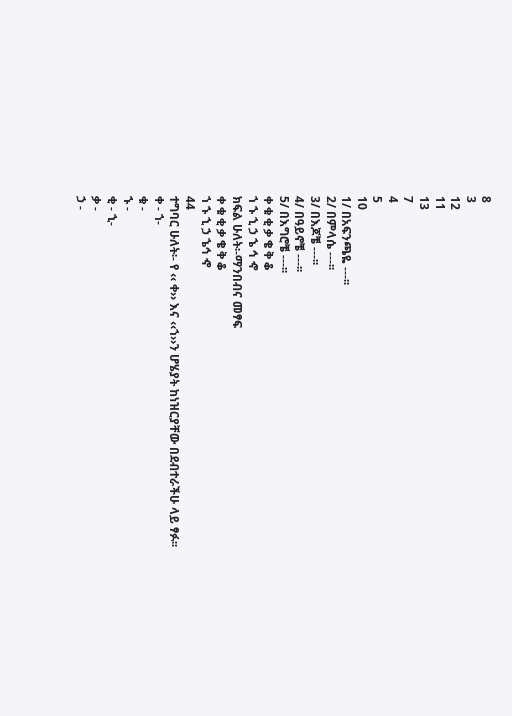8
3
12
11
13
7
4
5
10
1/ በአፍንጫዬ ---፡፡
2/ በምላሴ ---፡፡
3/ በእጆቼ ---፡፡
4/ በዓይኖቼ ---፡፡
5/ በእግሮቼ ---፡፡
ቀ ቁ ቂ ቃ ቄ ቅ ቆ
ኀ ኁ ኂ ኃ ኄ ኅ ኆ
ክፍል ሁለት፡-ማንበብና መፃፍ
ቀ ቁ ቂ ቃ ቄ ቅ ቆ
ኀ ኁ ኂ ኃ ኄኅ ኆ
44
ተግባር ሁለት፡- የ ‹‹ ቀ›› እና ‹‹ኀ››ን ሆሄያት ከነዝርያቸው በደብተራችሁ ላይ ፃፉ፡፡
ቀ - ኀ-
ቁ -
ኁ -
ቂ - ኂ-
ቃ -
ኃ -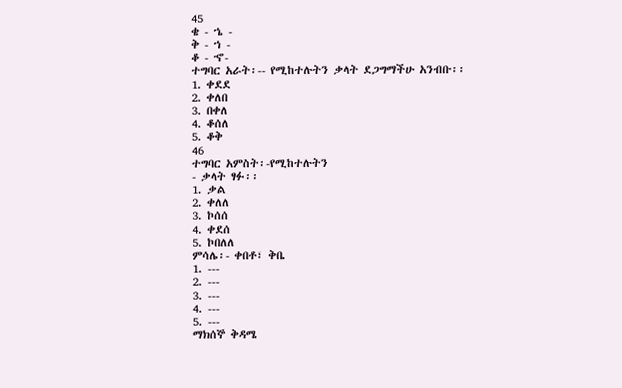45
ቄ - ኄ -
ቅ - ኀ -
ቆ - ኆ-
ተግባር አራት፡-- የሚከተሉትን ቃላት ደጋግማችሁ አንብቡ፡፡
1. ቀደደ
2. ቀለበ
3. በቀለ
4. ቆሰለ
5. ቆቅ
46
ተግባር አምስት፡-የሚከተሉትን
- ቃላት ፃፉ፡፡
1. ቃል
2. ቀለለ
3. ኮሰሰ
4. ቀደሰ
5. ኮበለለ
ምሳሌ፡- ቀበቶ፣ ቅቤ
1. ---
2. ---
3. ---
4. ---
5. ---
ማክሰኞ ቅዳሜ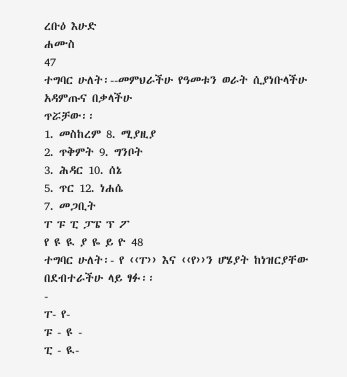ረቡዕ እሁድ
ሐሙስ
47
ተግባር ሁለት፡--መምህራችሁ የዓመቱን ወራት ሲያነቡላችሁ አዳምጡና በቃላችሁ
ጥሯቻው፡፡
1. መስከረም 8. ሚያዚያ
2. ጥቅምት 9. ግንቦት
3. ሕዳር 10. ሰኔ
5. ጥር 12. ነሐሴ
7. መጋቢት
ፐ ፑ ፒ ፓፔ ፕ ፖ
የ ዩ ዪ ያ ዬ ይ ዮ 48
ተግባር ሁለት፡- የ ‹‹ፐ›› እና ‹‹የ››ን ሆሄያት ከነዝርያቸው በደብተራችሁ ላይ ፃፉ፡፡
-
ፐ- የ-
ፑ - ዩ -
ፒ - ዪ-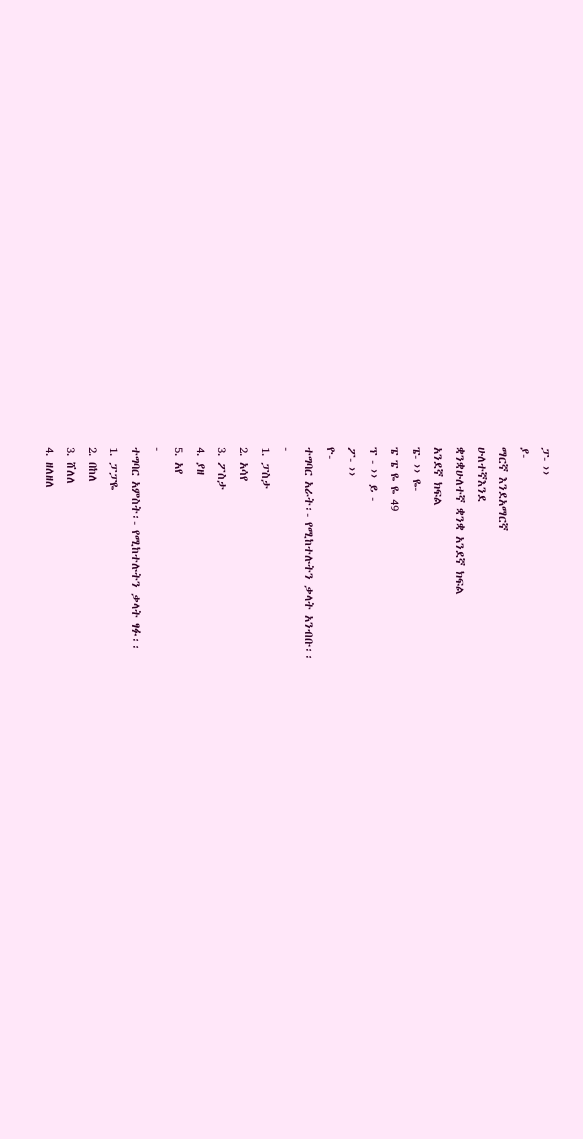ፓ- ››
ያ-
ማርኛ እንደአማርኛ
ሁለተኛእንደ
ቋንቋሁለተኛ ቋንቋ አንደኛ ክፍል
አንደኛ ክፍል
ፔ- ›› ዬ-
ፔ ፔ ዬ ዬ 49
ፕ - ›› ይ -
ፖ- ››
ዮ-
ተግባር አራት፡- የሚከተሉትን ቃላት አንብቡ፡፡
-
1. ፓስታ
2. አሳየ
3. ፖስታ
4. ያዘ
5. አየ
-
ተግባር አምስት፡- የሚከተሉትን ቃላት ፃፉ፡፡
1. ፓፓዬ
2. በከለ
3. ሸለለ
4. ዘለዘለ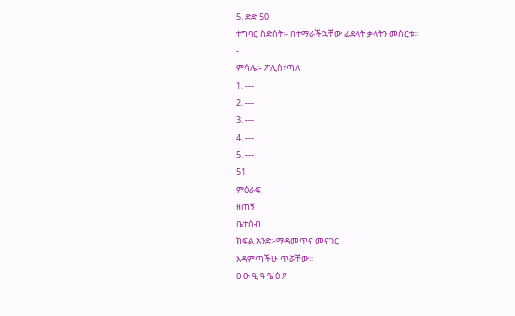5. ድድ 50
ተግባር ስድስት፡- በተማራችኋቸው ፊደላት ቃላትን መስርቱ፡፡
-
ምሳሌ፡- ፖሊስ፣ጣለ
1. ---
2. ---
3. ---
4. ---
5. ---
51
ምዕራፍ
ዘጠኝ
ቤተሰብ
ክፍል አንድ፡-ማዳመጥና መናገር
አዳምጣችሁ ጥሯቸው፡፡
ዐ ዑ ዒ ዓ ዔ ዕ ዖ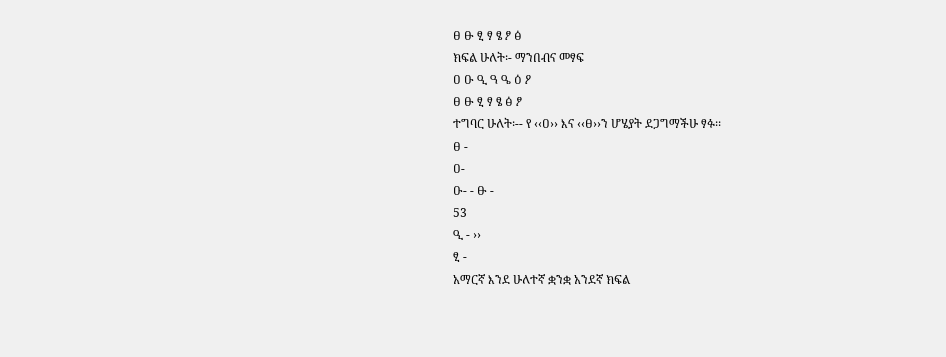ፀ ፁ ፂ ፃ ፄ ፆ ፅ
ክፍል ሁለት፡- ማንበብና መፃፍ
ዐ ዑ ዒ ዓ ዔ ዕ ዖ
ፀ ፁ ፂ ፃ ፄ ፅ ፆ
ተግባር ሁለት፡-- የ ‹‹ዐ›› እና ‹‹ፀ››ን ሆሄያት ደጋግማችሁ ፃፉ፡፡
ፀ -
ዐ-
ዑ- - ፁ -
53
ዒ - ››
ፂ -
አማርኛ እንደ ሁለተኛ ቋንቋ አንደኛ ክፍል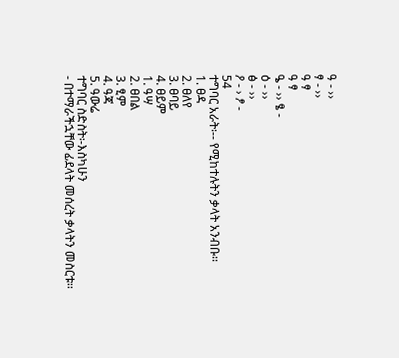ዓ - ››
ፃ - ››
ዓ ፃ
ዓ ፃ
ዔ - ›› ፄ -
ዕ - ››
ፅ - ››
ዖ - › ፆ -
54
ተግባር አራት፡-- የሚከተሉትን ቃላት አንብቡ፡፡
1. ፀዳ
2. ፀለየ
3. ፀባይ
4. ፀይም
1. ዓሣ
2. ፀበል
3. ፂም
4. ዓጃ
5. ዓውሬ
ተግባር ስድስት፡-እስካሁን
- በተማራችኋቸው ፊደላት መሰረት ቃላትን መስርቱ፡፡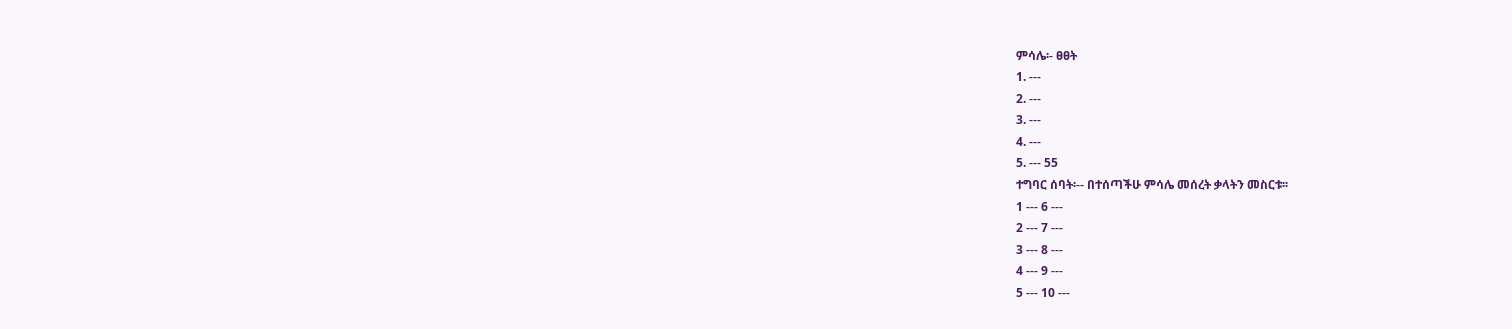ምሳሌ፡- ፀፀት
1. ---
2. ---
3. ---
4. ---
5. --- 55
ተግባር ሰባት፡-- በተሰጣችሁ ምሳሌ መሰረት ቃላትን መስርቱ፡፡
1 --- 6 ---
2 --- 7 ---
3 --- 8 ---
4 --- 9 ---
5 --- 10 ---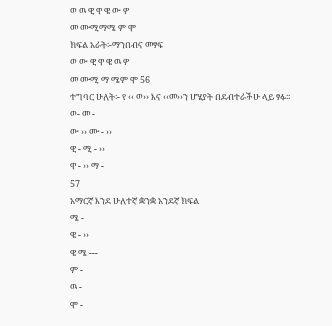ወ ዉ ዊ ዋ ዌ ው ዎ
መ ሙሚማሜ ም ሞ
ክፍል አራት፡-ማንበብና መፃፍ
ወ ው ዊ ዋ ዌ ዉ ዎ
መ ሙሚ ማ ሜም ሞ 56
ተግባር ሁለት፡- የ ‹‹ ወ›› እና ‹‹መ››ን ሆሄያት በደብተራችሁ ላይ ፃፉ፡፡
ወ- መ -
ው ›› ሙ - ››
ዊ - ሚ - ››
ዋ - ›› ማ -
57
አማርኛ እንደ ሁለተኛ ቋንቋ አንደኛ ክፍል
ሜ -
ዌ - ››
ዌ ሜ ---
ም -
ዉ -
ሞ -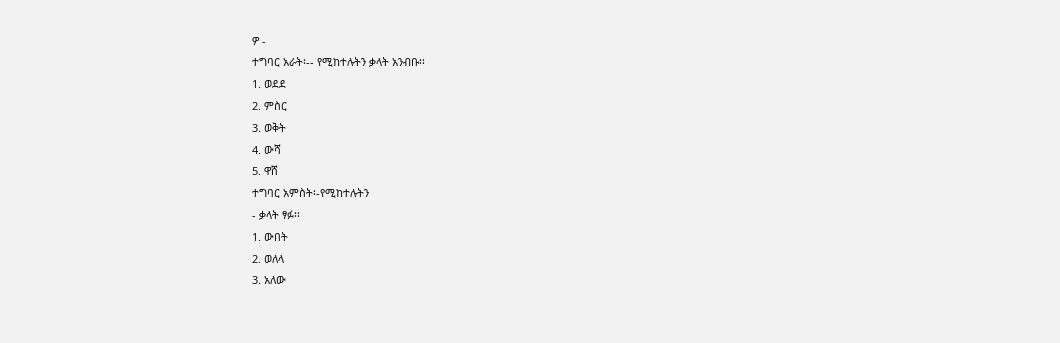ዎ -
ተግባር አራት፡-- የሚከተሉትን ቃላት አንብቡ፡፡
1. ወደደ
2. ምስር
3. ወቅት
4. ውሻ
5. ዋሸ
ተግባር አምስት፡-የሚከተሉትን
- ቃላት ፃፉ፡፡
1. ውበት
2. ወለላ
3. አለው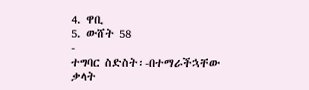4. ዋቢ
5. ውሸት 58
-
ተግባር ስድስት፡-በተማራችኋቸው ቃላት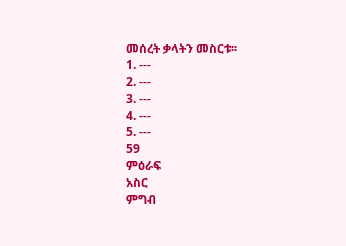መሰረት ቃላትን መስርቱ፡፡
1. ---
2. ---
3. ---
4. ---
5. ---
59
ምዕራፍ
አስር
ምግብ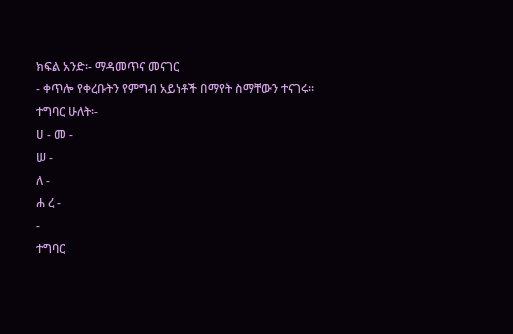ክፍል አንድ፡- ማዳመጥና መናገር
- ቀጥሎ የቀረቡትን የምግብ አይነቶች በማየት ስማቸውን ተናገሩ፡፡
ተግባር ሁለት፡-
ሀ - መ -
ሠ -
ለ -
ሐ ረ -
-
ተግባር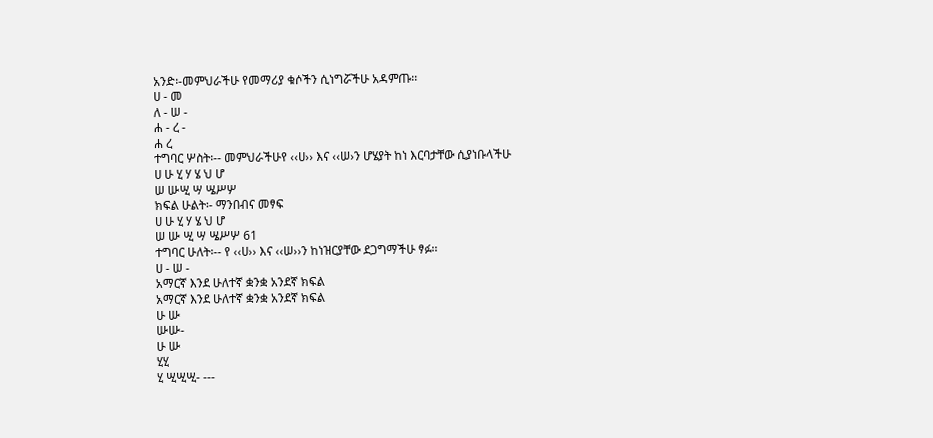አንድ፡-መምህራችሁ የመማሪያ ቁሶችን ሲነግሯችሁ አዳምጡ፡፡
ሀ - መ
ለ - ሠ -
ሐ - ረ -
ሐ ረ
ተግባር ሦስት፡-- መምህራችሁየ ‹‹ሀ›› እና ‹‹ሠ›ን ሆሄያት ከነ እርባታቸው ሲያነቡላችሁ
ሀ ሁ ሂ ሃ ሄ ህ ሆ
ሠ ሡሢ ሣ ሤሥሦ
ክፍል ሁልት፡- ማንበብና መፃፍ
ሀ ሁ ሂ ሃ ሄ ህ ሆ
ሠ ሡ ሢ ሣ ሤሥሦ 61
ተግባር ሁለት፡-- የ ‹‹ሀ›› እና ‹‹ሠ››ን ከነዝርያቸው ደጋግማችሁ ፃፉ፡፡
ሀ - ሠ -
አማርኛ እንደ ሁለተኛ ቋንቋ አንደኛ ክፍል
አማርኛ እንደ ሁለተኛ ቋንቋ አንደኛ ክፍል
ሁ ሡ
ሡሡ-
ሁ ሡ
ሂሂ
ሂ ሢሢሢ- ---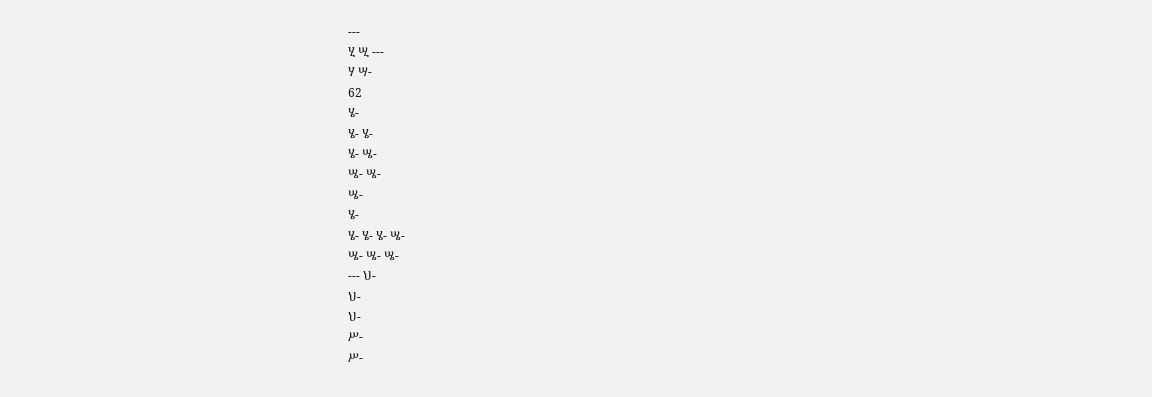---
ሂ ሢ ---
ሃ ሣ-
62
ሄ-
ሄ- ሄ-
ሄ- ሤ-
ሤ- ሤ-
ሤ-
ሄ-
ሄ- ሄ- ሄ- ሤ-
ሤ- ሤ- ሤ-
--- ህ-
ህ-
ህ-
ሥ-
ሥ-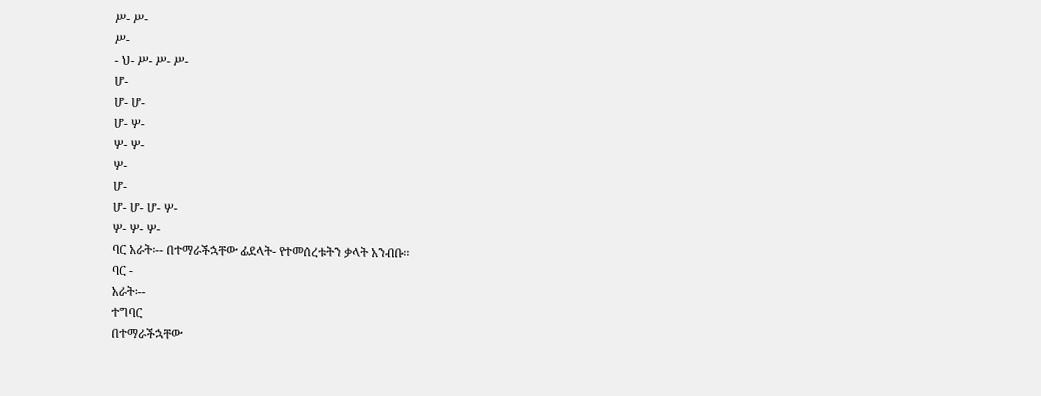ሥ- ሥ-
ሥ-
- ህ- ሥ- ሥ- ሥ-
ሆ-
ሆ- ሆ-
ሆ- ሦ-
ሦ- ሦ-
ሦ-
ሆ-
ሆ- ሆ- ሆ- ሦ-
ሦ- ሦ- ሦ-
ባር አራት፡-- በተማራችኋቸው ፊደላት- የተመሰረቱትን ቃላት አንብቡ፡፡
ባር -
አራት፡--
ተግባር
በተማራችኋቸው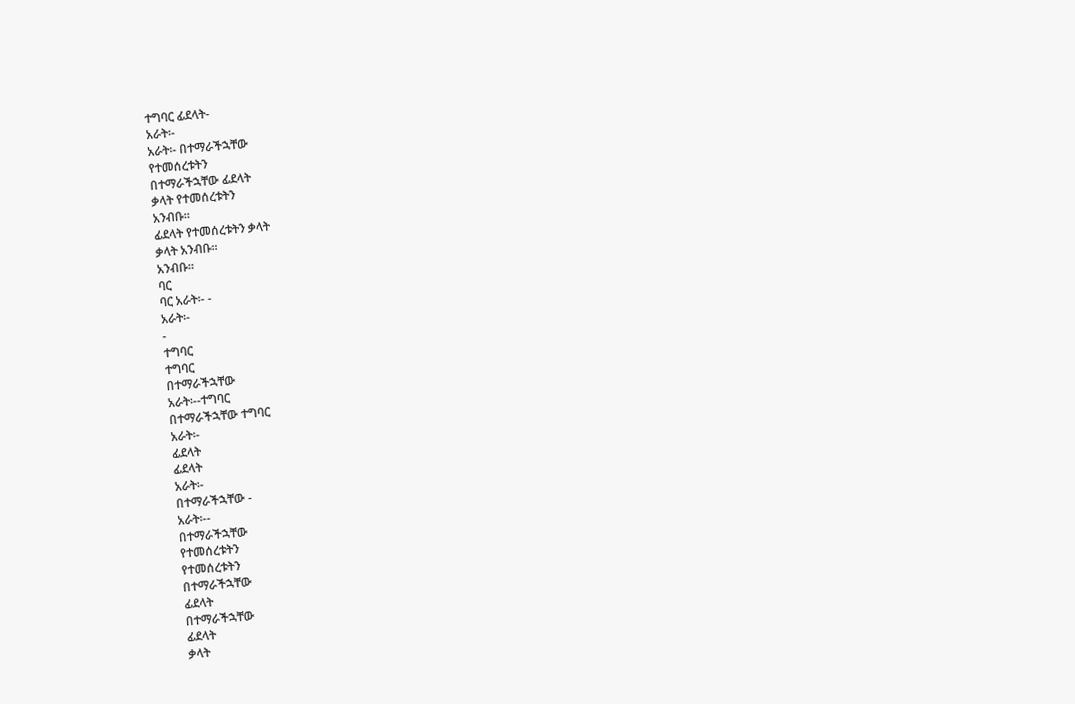ተግባር ፊደላት-
አራት፡-
አራት፡- በተማራችኋቸው
የተመሰረቱትን
በተማራችኋቸው ፊደላት
ቃላት የተመሰረቱትን
አንብቡ፡፡
ፊደላት የተመሰረቱትን ቃላት
ቃላት አንብቡ፡፡
አንብቡ፡፡
ባር
ባር አራት፡- -
አራት፡-
-
ተግባር
ተግባር
በተማራችኋቸው
አራት፡--ተግባር
በተማራችኋቸው ተግባር
አራት፡-
ፊደላት
ፊደላት
አራት፡-
በተማራችኋቸው -
አራት፡--
በተማራችኋቸው
የተመሰረቱትን
የተመሰረቱትን
በተማራችኋቸው
ፊደላት
በተማራችኋቸው
ፊደላት
ቃላት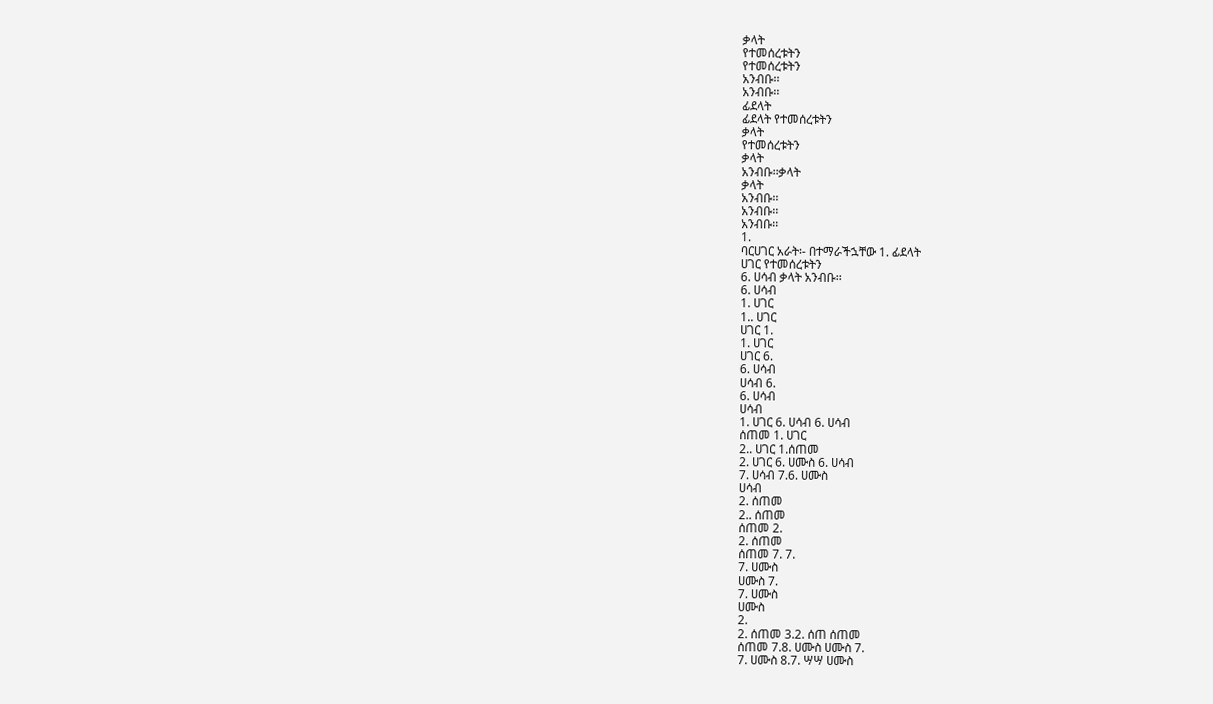ቃላት
የተመሰረቱትን
የተመሰረቱትን
አንብቡ፡፡
አንብቡ፡፡
ፊደላት
ፊደላት የተመሰረቱትን
ቃላት
የተመሰረቱትን
ቃላት
አንብቡ፡፡ቃላት
ቃላት
አንብቡ፡፡
አንብቡ፡፡
አንብቡ፡፡
1.
ባርሀገር አራት፡- በተማራችኋቸው 1. ፊደላት
ሀገር የተመሰረቱትን
6. ሀሳብ ቃላት አንብቡ፡፡
6. ሀሳብ
1. ሀገር
1.. ሀገር
ሀገር 1.
1. ሀገር
ሀገር 6.
6. ሀሳብ
ሀሳብ 6.
6. ሀሳብ
ሀሳብ
1. ሀገር 6. ሀሳብ 6. ሀሳብ
ሰጠመ 1. ሀገር
2.. ሀገር 1.ሰጠመ
2. ሀገር 6. ሀሙስ 6. ሀሳብ
7. ሀሳብ 7.6. ሀሙስ
ሀሳብ
2. ሰጠመ
2.. ሰጠመ
ሰጠመ 2.
2. ሰጠመ
ሰጠመ 7. 7.
7. ሀሙስ
ሀሙስ 7.
7. ሀሙስ
ሀሙስ
2.
2. ሰጠመ 3.2. ሰጠ ሰጠመ
ሰጠመ 7.8. ሀሙስ ሀሙስ 7.
7. ሀሙስ 8.7. ሣሣ ሀሙስ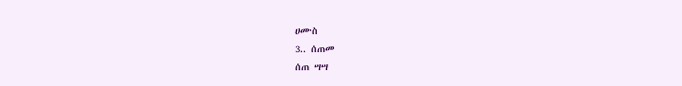ሀሙስ
3.. ሰጠመ
ሰጠ ሣሣ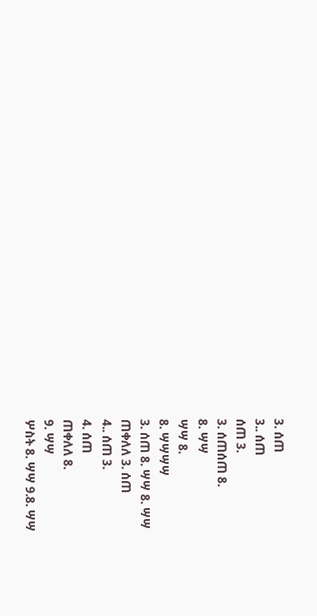3. ሰጠ
3.. ሰጠ
ሰጠ 3.
3. ሰጠሰጠ 8.
8. ሣሣ
ሣሣ 8.
8. ሣሣሣሣ
3. ሰጠ 8. ሣሣ 8. ሣሣ
ጠቀለለ 3. ሰጠ
4.. ሰጠ 3.
4. ሰጠ
ጠቀለለ 8.
9. ሣሣ
ሦስት 8. ሣሣ 9.8. ሣሣ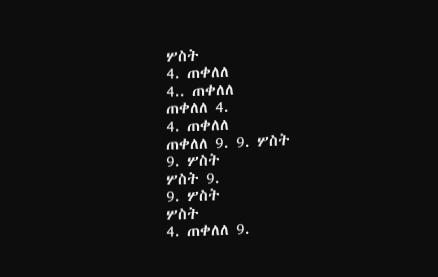ሦስት
4. ጠቀለለ
4.. ጠቀለለ
ጠቀለለ 4.
4. ጠቀለለ
ጠቀለለ 9. 9. ሦስት
9. ሦስት
ሦስት 9.
9. ሦስት
ሦስት
4. ጠቀለለ 9.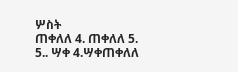ሦስት
ጠቀለለ 4. ጠቀለለ 5.
5.. ሣቀ 4.ሣቀጠቀለለ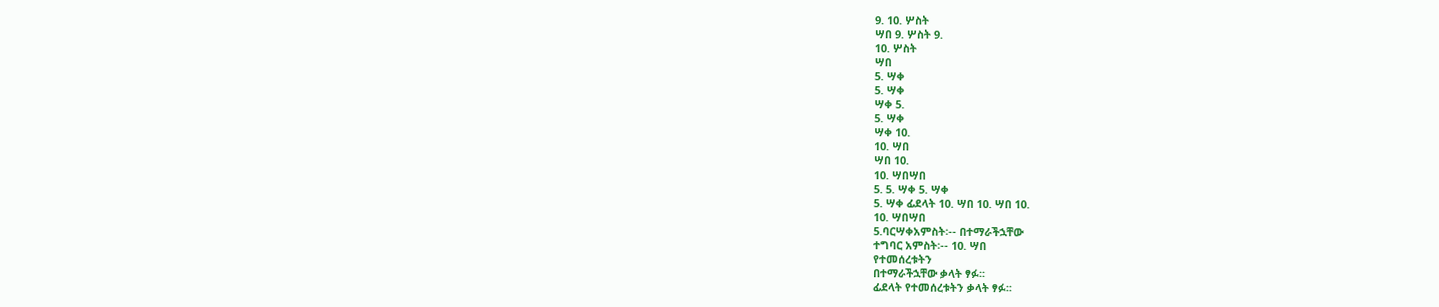9. 10. ሦስት
ሣበ 9. ሦስት 9.
10. ሦስት
ሣበ
5. ሣቀ
5. ሣቀ
ሣቀ 5.
5. ሣቀ
ሣቀ 10.
10. ሣበ
ሣበ 10.
10. ሣበሣበ
5. 5. ሣቀ 5. ሣቀ
5. ሣቀ ፊደላት 10. ሣበ 10. ሣበ 10.
10. ሣበሣበ
5.ባርሣቀአምስት፡-- በተማራችኋቸው
ተግባር አምስት፡-- 10. ሣበ
የተመሰረቱትን
በተማራችኋቸው ቃላት ፃፉ፡፡
ፊደላት የተመሰረቱትን ቃላት ፃፉ፡፡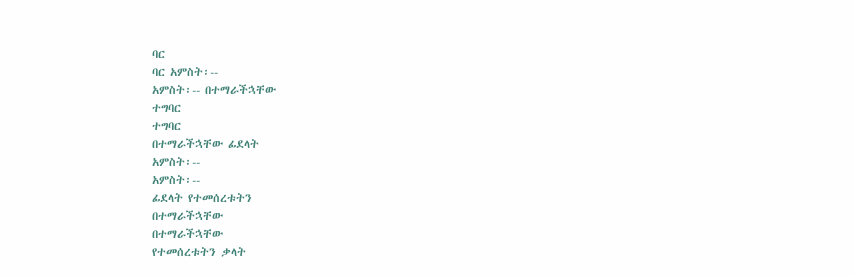ባር
ባር አምስት፡--
አምስት፡-- በተማራችኋቸው
ተግባር
ተግባር
በተማራችኋቸው ፊደላት
አምስት፡--
አምስት፡--
ፊደላት የተመሰረቱትን
በተማራችኋቸው
በተማራችኋቸው
የተመሰረቱትን ቃላት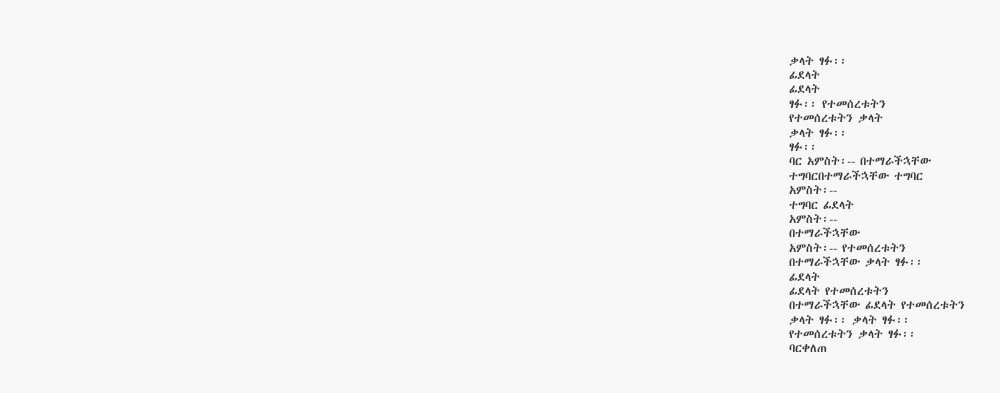ቃላት ፃፉ፡፡
ፊደላት
ፊደላት
ፃፉ፡፡ የተመሰረቱትን
የተመሰረቱትን ቃላት
ቃላት ፃፉ፡፡
ፃፉ፡፡
ባር አምስት፡-- በተማራችኋቸው
ተግባርበተማራችኋቸው ተግባር
አምስት፡--
ተግባር ፊደላት
አምስት፡--
በተማራችኋቸው
አምስት፡-- የተመሰረቱትን
በተማራችኋቸው ቃላት ፃፉ፡፡
ፊደላት
ፊደላት የተመሰረቱትን
በተማራችኋቸው ፊደላት የተመሰረቱትን
ቃላት ፃፉ፡፡ ቃላት ፃፉ፡፡
የተመሰረቱትን ቃላት ፃፉ፡፡
ባርቀለጠ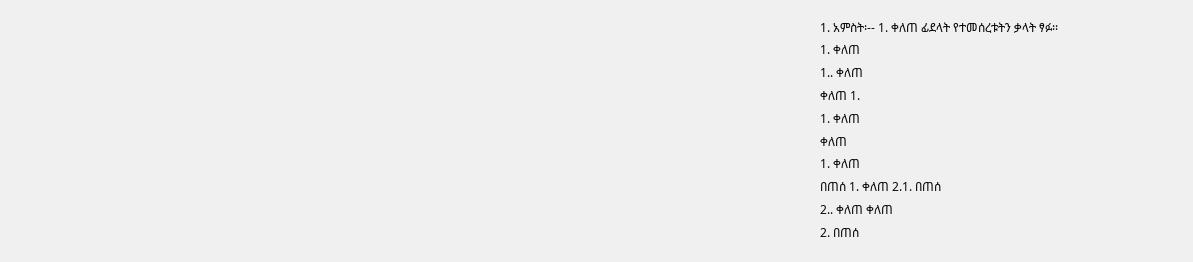1. አምስት፡-- 1. ቀለጠ ፊደላት የተመሰረቱትን ቃላት ፃፉ፡፡
1. ቀለጠ
1.. ቀለጠ
ቀለጠ 1.
1. ቀለጠ
ቀለጠ
1. ቀለጠ
በጠሰ 1. ቀለጠ 2.1. በጠሰ
2.. ቀለጠ ቀለጠ
2. በጠሰ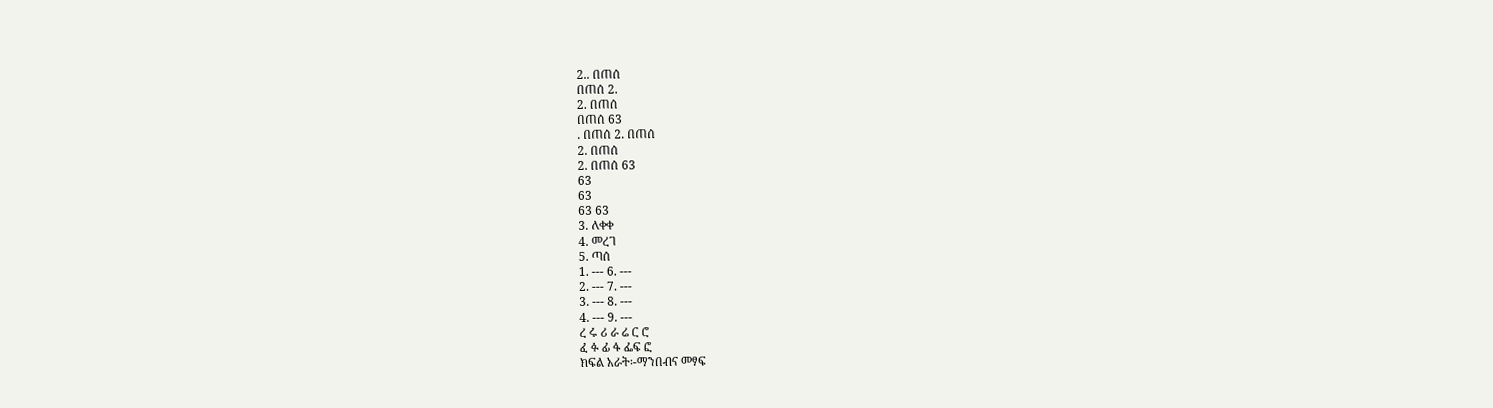2.. በጠሰ
በጠሰ 2.
2. በጠሰ
በጠሰ 63
. በጠሰ 2. በጠሰ
2. በጠሰ
2. በጠሰ 63
63
63
63 63
3. ለቀቀ
4. መረገ
5. ጣሰ
1. --- 6. ---
2. --- 7. ---
3. --- 8. ---
4. --- 9. ---
ረ ሩ ሪ ራ ሬ ር ሮ
ፈ ፉ ፊ ፋ ፌፍ ፎ
ክፍል አራት፡-ማንበብና መፃፍ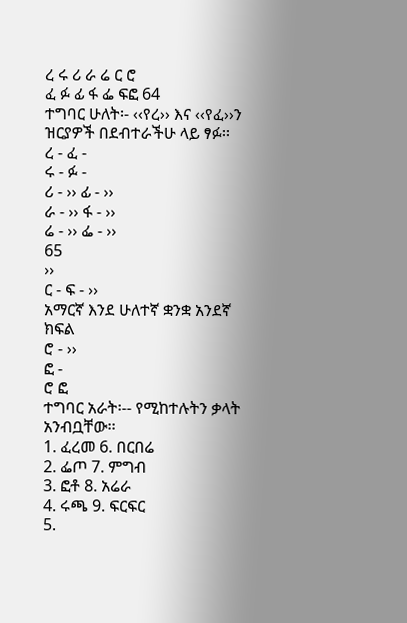ረ ሩ ሪ ራ ሬ ር ሮ
ፈ ፉ ፊ ፋ ፌ ፍፎ 64
ተግባር ሁለት፡- ‹‹የረ›› እና ‹‹የፈ››ን ዝርያዎች በደብተራችሁ ላይ ፃፉ፡፡
ረ - ፈ -
ሩ - ፉ -
ሪ - ›› ፊ - ››
ራ - ›› ፋ - ››
ሬ - ›› ፌ - ››
65
››
ር - ፍ - ››
አማርኛ እንደ ሁለተኛ ቋንቋ አንደኛ ክፍል
ሮ - ››
ፎ -
ሮ ፎ
ተግባር አራት፡-- የሚከተሉትን ቃላት አንብቧቸው፡፡
1. ፈረመ 6. በርበሬ
2. ፌጦ 7. ምግብ
3. ፎቶ 8. አሬራ
4. ሩጫ 9. ፍርፍር
5.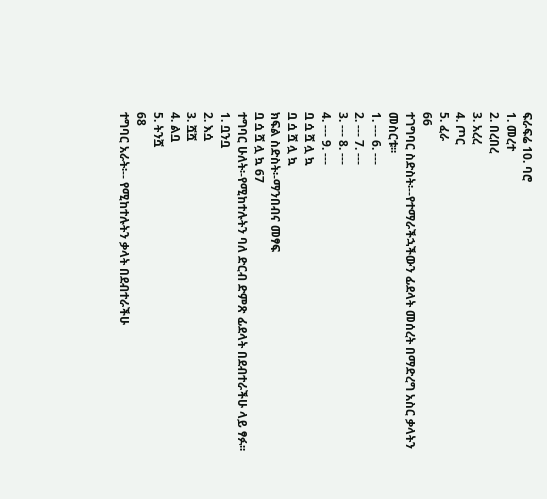ፍራፍሬ 10. ባሮ
1. መረተ
2. በረበረ
3. አረረ
4. ጦር
5. ፈራ
66
ተገግባር ስድስት፡--የተማራችኋችውን ፊደላት መሰረት በማድረግ አስር ቃላትን
መስርቱ፡፡
1. --- 6. ---
2. --- 7. ---
3. --- 8. ---
4. --- 9. ---
ቧ ሷ ሿ ሏ ኳ
ቧ ሷ ሿ ሏ ኳ
ክፍል ስድስት፡-ማንበብና መፃፍ
ቧ ሷ ሿ ሏ ኳ 67
ተግባር ሁለት፡-የሚከተሉትን ባለ ድርብ ድምጽ ፊደላት በደብተራችሁ ላይ ፃፉ፡፡
1. ቧንቧ
2. እሷ
3. ሿሿ
4. ልቧ
5. ትንሿ
68
ተግባር አራት፡-- የሚከተሉትን ቃላት በደብተራችሁ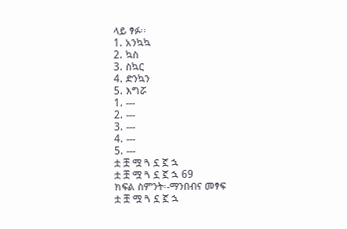ላይ ፃፉ፡፡
1. አንኳኳ
2. ኳስ
3. ስኳር
4. ድንኳን
5. እግሯ
1. ---
2. ---
3. ---
4. ---
5. ---
ቷ ቿ ሟ ጓ ኗ ኟ ኋ
ቷ ቿ ሟ ጓ ኗ ኟ ኋ 69
ክፍል ስምንት፡-ማንበብና መፃፍ
ቷ ቿ ሟ ጓ ኗ ኟ ኋ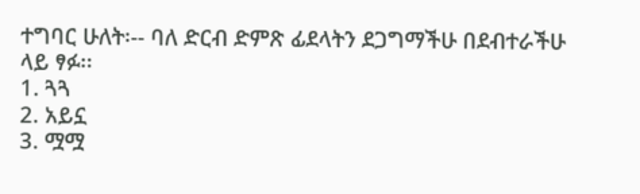ተግባር ሁለት፡-- ባለ ድርብ ድምጽ ፊደላትን ደጋግማችሁ በደብተራችሁ ላይ ፃፉ፡፡
1. ጓጓ
2. አይኗ
3. ሟሟ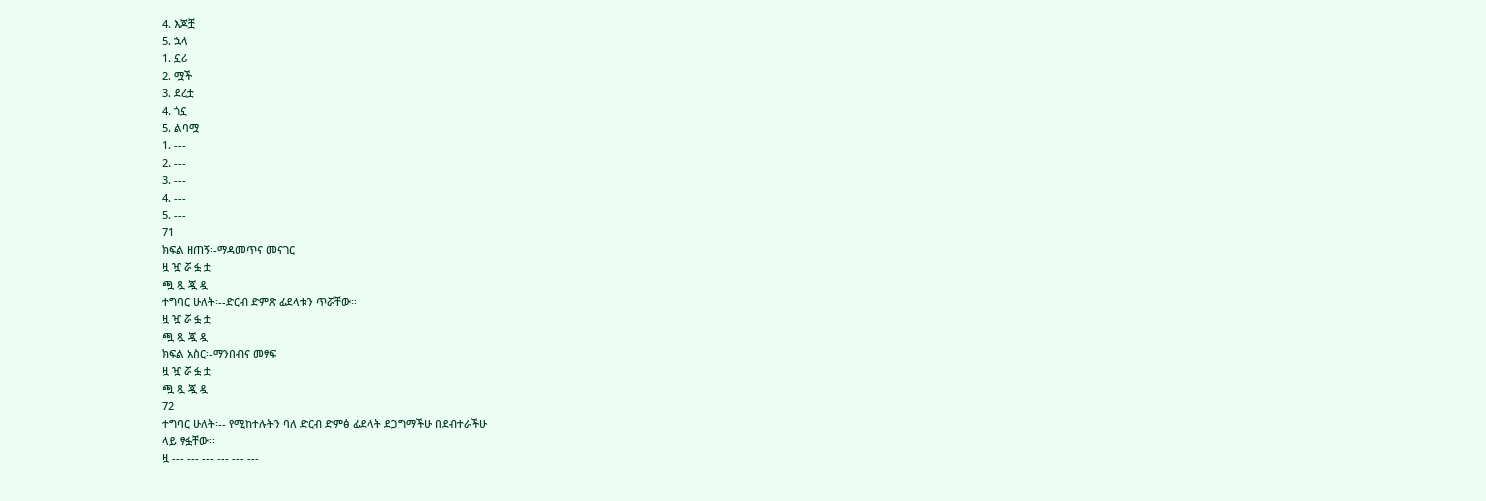4. እጆቿ
5. ኋላ
1. ኗሪ
2. ሟች
3. ደረቷ
4. ጎኗ
5. ልባሟ
1. ---
2. ---
3. ---
4. ---
5. ---
71
ክፍል ዘጠኝ፡-ማዳመጥና መናገር
ዟ ዧ ሯ ፏ ቷ
ጯ ጿ ጇ ዷ
ተግባር ሁለት፡--ድርብ ድምጽ ፊደላቱን ጥሯቸው፡፡
ዟ ዧ ሯ ፏ ቷ
ጯ ጿ ጇ ዷ
ክፍል አስር፡-ማንበብና መፃፍ
ዟ ዧ ሯ ፏ ቷ
ጯ ጿ ጇ ዷ
72
ተግባር ሁለት፡-- የሚከተሉትን ባለ ድርብ ድምፅ ፊደላት ደጋግማችሁ በደብተራችሁ
ላይ ፃፏቸው፡፡
ዟ --- --- --- --- --- ---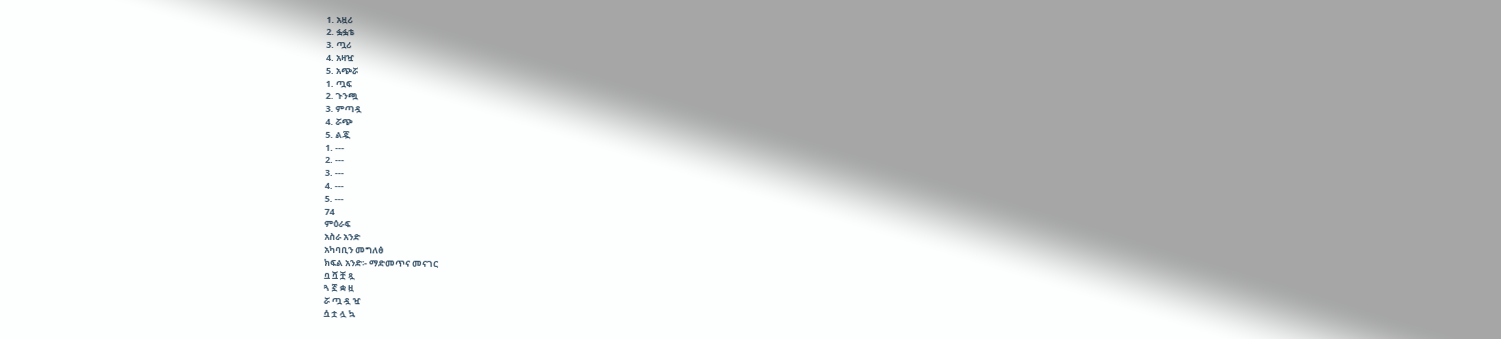1. አዟሪ
2. ፏፏቴ
3. ጧሪ
4. አዛዧ
5. አጭሯ
1. ጧፍ
2. ጉንጯ
3. ምጣዷ
4. ሯጭ
5. ልጇ
1. ---
2. ---
3. ---
4. ---
5. ---
74
ምዕራፍ
አስራ አንድ
አካባቢን መግለፅ
ክፍል አንድ፡- ማድመጥና መናገር
ቧ ሿ ቿ ጿ
ጓ ኟ ቋ ዟ
ሯ ጧ ዷ ዧ
ሷ ቷ ሏ ኳ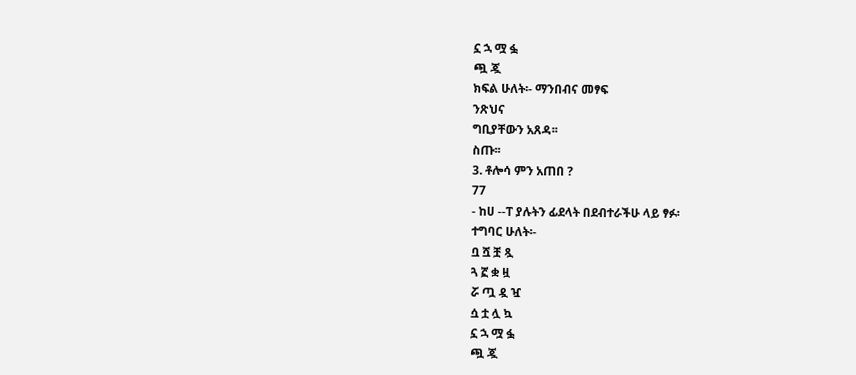ኗ ኋ ሟ ፏ
ጯ ጇ
ክፍል ሁለት፡- ማንበብና መፃፍ
ንጽህና
ግቢያቸውን አጸዳ፡፡
ስጡ፡፡
3. ቶሎሳ ምን አጠበ ?
77
- ከሀ --ፐ ያሉትን ፊደላት በደብተራችሁ ላይ ፃፉ፡
ተግባር ሁለት፡-
ቧ ሿ ቿ ጿ
ጓ ኟ ቋ ዟ
ሯ ጧ ዷ ዧ
ሷ ቷ ሏ ኳ
ኗ ኋ ሟ ፏ
ጯ ጇ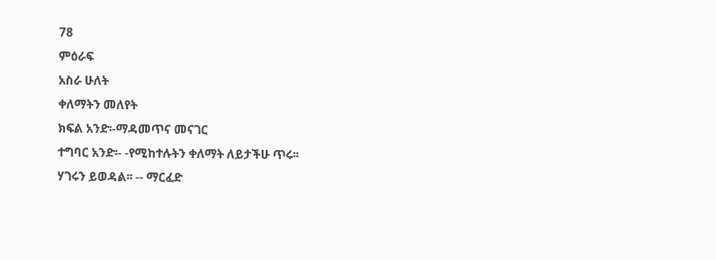78
ምዕራፍ
አስራ ሁለት
ቀለማትን መለየት
ክፍል አንድ፡-ማዳመጥና መናገር
ተግባር አንድ፡- -የሚከተሉትን ቀለማት ለይታችሁ ጥሩ፡፡
ሃገሩን ይወዳል፡፡ -- ማርፈድ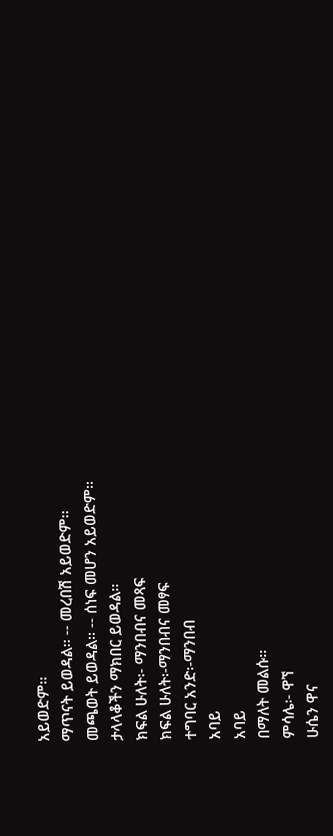አይወድም፡፡
ማጥናት ይወዳል፡፡ -- መረበሽ አይወድም፡፡
መጫወት ይወዳል፡፡ -- ሰነፍ መሆን አይወድም፡፡
ታላላቆችን ማክበር ይወዳል፡፡
ክፍል ሁለት፡- ማንበብና መጻፍ
ክፍል ሁለት፡-ማንበብና መፃፍ
ተግባር አንድ፡-ማንበብ
አባይ
አባይ
በማለት መልሱ፡፡
ምሳሌ፡- ዋኘ
ሁሴን ዋና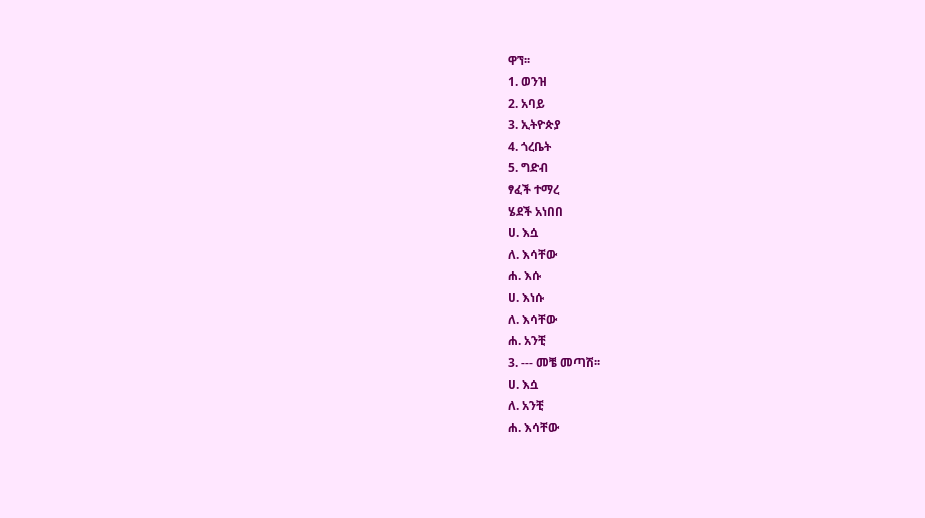ዋኘ፡፡
1. ወንዝ
2. አባይ
3. ኢትዮጵያ
4. ጎረቤት
5. ግድብ
ፃፈች ተማረ
ሄደች አነበበ
ሀ. እሷ
ለ. እሳቸው
ሐ. እሱ
ሀ. እነሱ
ለ. እሳቸው
ሐ. አንቺ
3. --- መቼ መጣሽ፡፡
ሀ. እሷ
ለ. አንቺ
ሐ. እሳቸው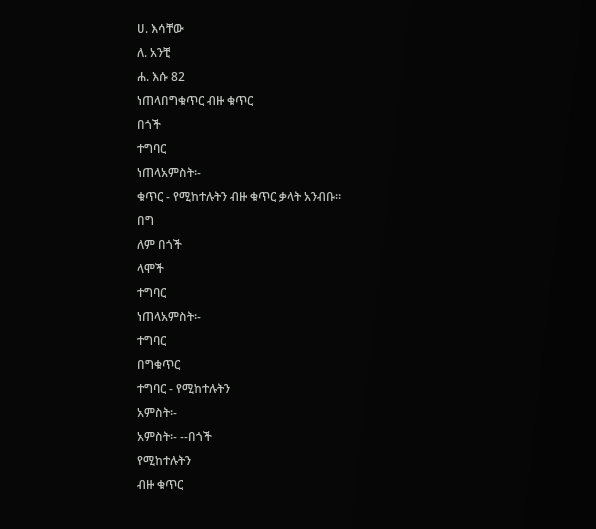ሀ. እሳቸው
ለ. አንቺ
ሐ. እሱ 82
ነጠላበግቁጥር ብዙ ቁጥር
በጎች
ተግባር
ነጠላአምስት፡-
ቁጥር - የሚከተሉትን ብዙ ቁጥር ቃላት አንብቡ፡፡
በግ
ለም በጎች
ላሞች
ተግባር
ነጠላአምስት፡-
ተግባር
በግቁጥር
ተግባር - የሚከተሉትን
አምስት፡-
አምስት፡- --በጎች
የሚከተሉትን
ብዙ ቁጥር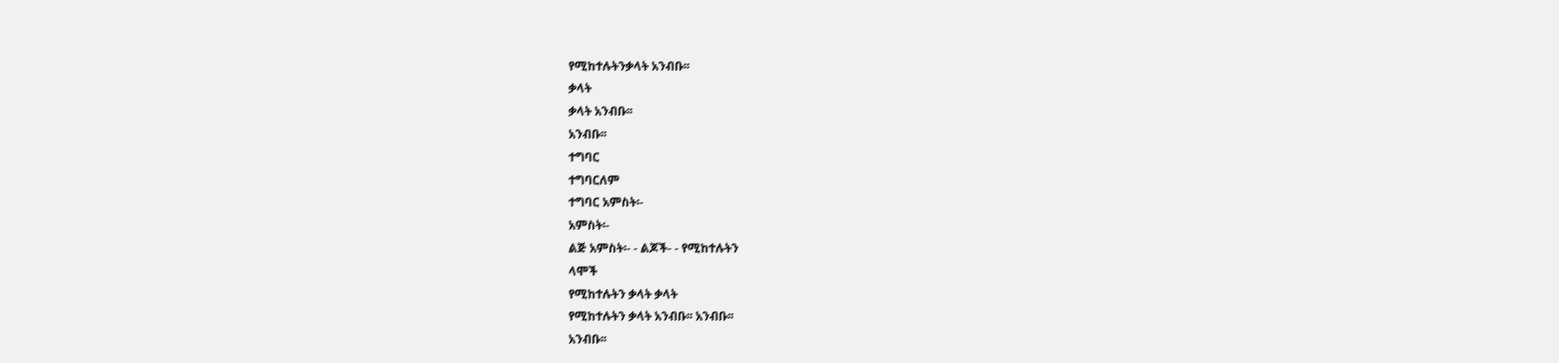የሚከተሉትንቃላት አንብቡ፡፡
ቃላት
ቃላት አንብቡ፡፡
አንብቡ፡፡
ተግባር
ተግባርለም
ተግባር አምስት፡-
አምስት፡-
ልጅ አምስት፡- - ልጆች- - የሚከተሉትን
ላሞች
የሚከተሉትን ቃላት ቃላት
የሚከተሉትን ቃላት አንብቡ፡፡ አንብቡ፡፡
አንብቡ፡፡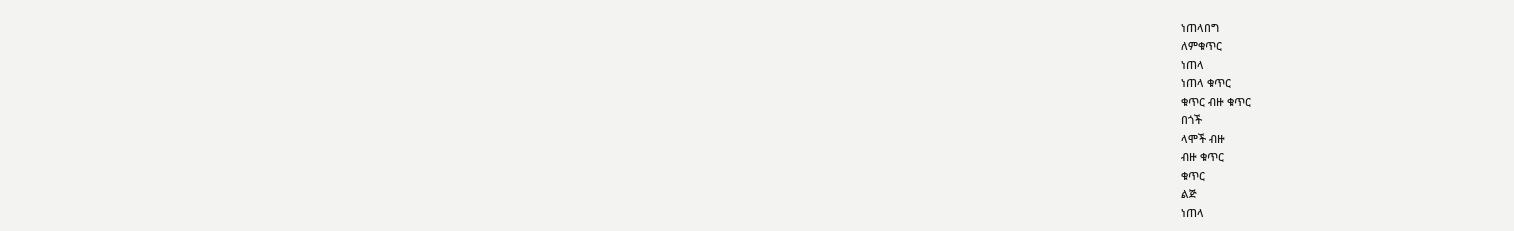ነጠላበግ
ለምቁጥር
ነጠላ
ነጠላ ቁጥር
ቁጥር ብዙ ቁጥር
በጎች
ላሞች ብዙ
ብዙ ቁጥር
ቁጥር
ልጅ
ነጠላ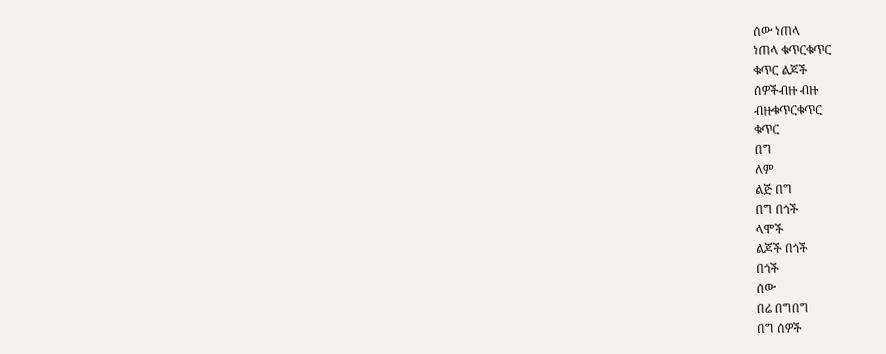ሰው ነጠላ
ነጠላ ቁጥርቁጥር
ቁጥር ልጆች
ሰዎችብዙ ብዙ
ብዙቁጥርቁጥር
ቁጥር
በግ
ለም
ልጅ በግ
በግ በጎች
ላሞች
ልጆች በጎች
በጎች
ሰው
በሬ በግበግ
በግ ሰዎች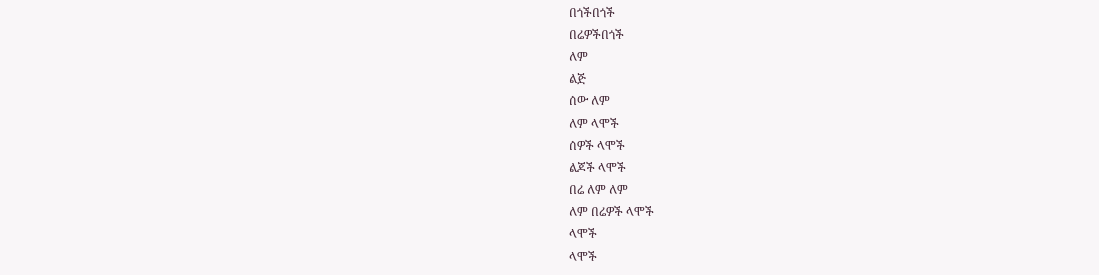በጎችበጎች
በሬዎችበጎች
ለም
ልጅ
ሰው ለም
ለም ላሞች
ሰዎች ላሞች
ልጆች ላሞች
በሬ ለም ለም
ለም በሬዎች ላሞች
ላሞች
ላሞች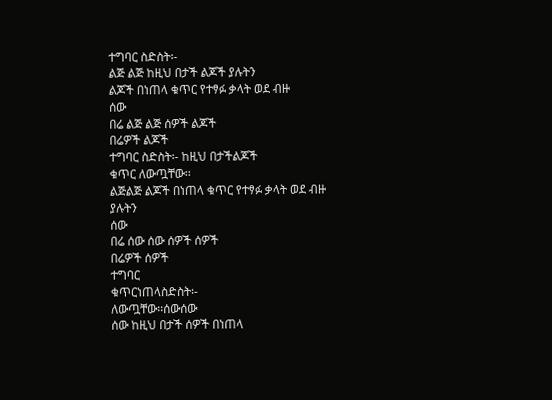ተግባር ስድስት፡-
ልጅ ልጅ ከዚህ በታች ልጆች ያሉትን
ልጆች በነጠላ ቁጥር የተፃፉ ቃላት ወደ ብዙ
ሰው
በሬ ልጅ ልጅ ሰዎች ልጆች
በሬዎች ልጆች
ተግባር ስድስት፡- ከዚህ በታችልጆች
ቁጥር ለውጧቸው፡፡
ልጅልጅ ልጆች በነጠላ ቁጥር የተፃፉ ቃላት ወደ ብዙ
ያሉትን
ሰው
በሬ ሰው ሰው ሰዎች ሰዎች
በሬዎች ሰዎች
ተግባር
ቁጥርነጠላስድስት፡-
ለውጧቸው፡፡ሰውሰው
ሰው ከዚህ በታች ሰዎች በነጠላ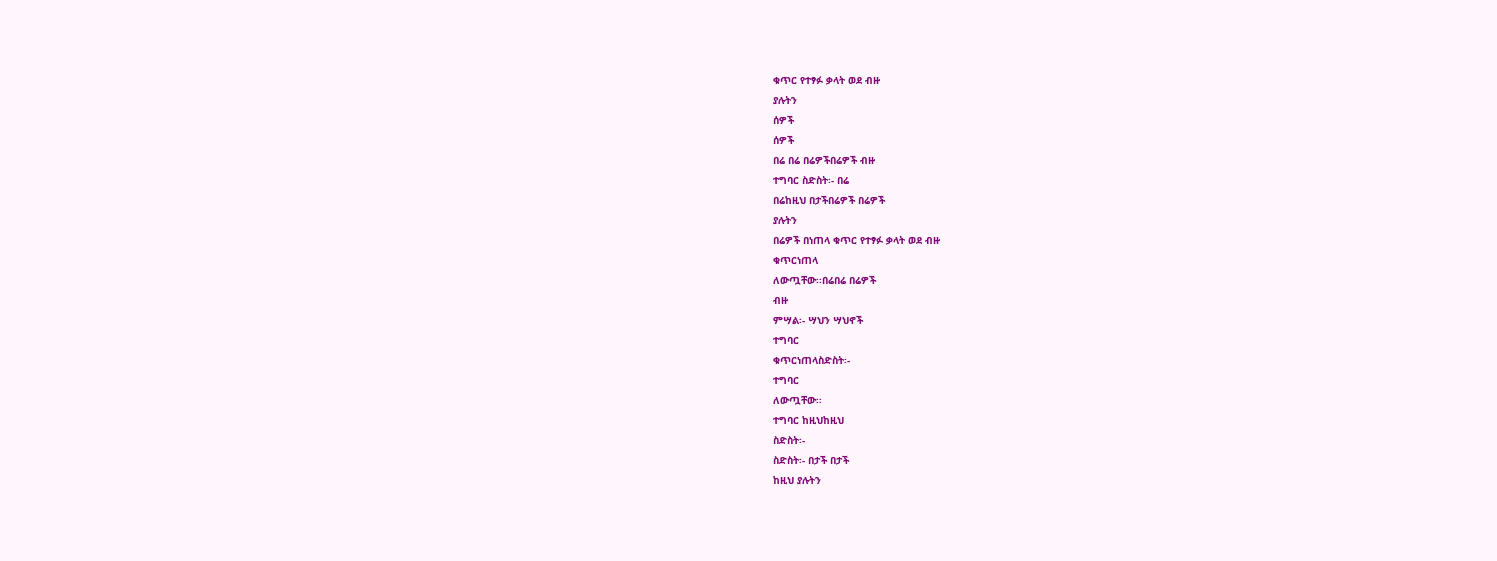ቁጥር የተፃፉ ቃላት ወደ ብዙ
ያሉትን
ሰዎች
ሰዎች
በሬ በሬ በሬዎችበሬዎች ብዙ
ተግባር ስድስት፡- በሬ
በሬከዚህ በታችበሬዎች በሬዎች
ያሉትን
በሬዎች በነጠላ ቁጥር የተፃፉ ቃላት ወደ ብዙ
ቁጥርነጠላ
ለውጧቸው፡፡በሬበሬ በሬዎች
ብዙ
ምሣል፡- ሣህን ሣህኖች
ተግባር
ቁጥርነጠላስድስት፡-
ተግባር
ለውጧቸው፡፡
ተግባር ከዚህከዚህ
ስድስት፡-
ስድስት፡- በታች በታች
ከዚህ ያሉትን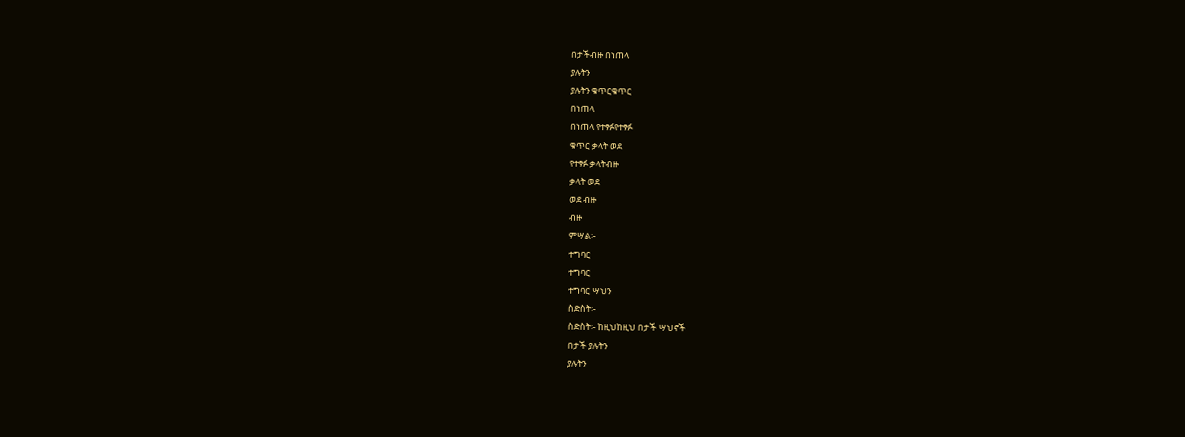በታችብዙ በነጠላ
ያሉትን
ያሉትን ቁጥርቁጥር
በነጠላ
በነጠላ የተፃፉየተፃፉ
ቁጥር ቃላት ወደ
የተፃፉ ቃላትብዙ
ቃላት ወደ
ወደ ብዙ
ብዙ
ምሣል፡-
ተግባር
ተግባር
ተግባር ሣህን
ስድስት፡-
ስድስት፡- ከዚህከዚህ በታች ሣህኖች
በታች ያሉትን
ያሉትን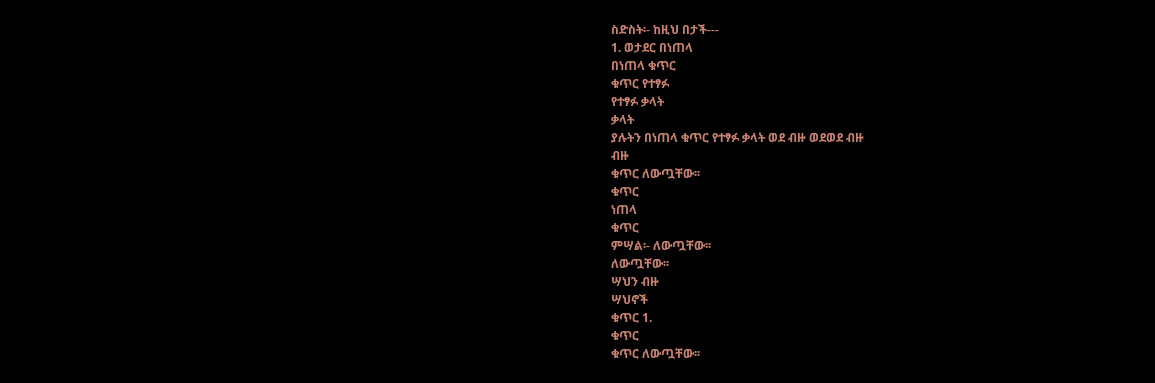ስድስት፡- ከዚህ በታች---
1. ወታደር በነጠላ
በነጠላ ቁጥር
ቁጥር የተፃፉ
የተፃፉ ቃላት
ቃላት
ያሉትን በነጠላ ቁጥር የተፃፉ ቃላት ወደ ብዙ ወደወደ ብዙ
ብዙ
ቁጥር ለውጧቸው፡፡
ቁጥር
ነጠላ
ቁጥር
ምሣል፡- ለውጧቸው፡፡
ለውጧቸው፡፡
ሣህን ብዙ
ሣህኖች
ቁጥር 1.
ቁጥር
ቁጥር ለውጧቸው፡፡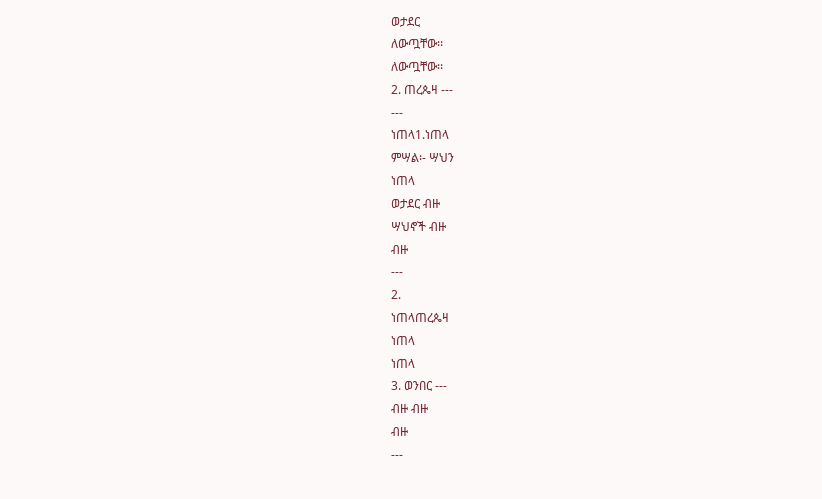ወታደር
ለውጧቸው፡፡
ለውጧቸው፡፡
2. ጠረጴዛ ---
---
ነጠላ1.ነጠላ
ምሣል፡- ሣህን
ነጠላ
ወታደር ብዙ
ሣህኖች ብዙ
ብዙ
---
2.
ነጠላጠረጴዛ
ነጠላ
ነጠላ
3. ወንበር ---
ብዙ ብዙ
ብዙ
---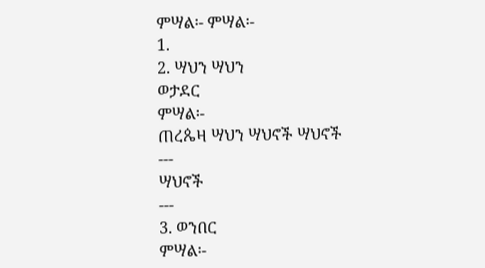ምሣል፡- ምሣል፡-
1.
2. ሣህን ሣህን
ወታደር
ምሣል፡-
ጠረጴዛ ሣህን ሣህኖች ሣህኖች
---
ሣህኖች
---
3. ወንበር
ምሣል፡-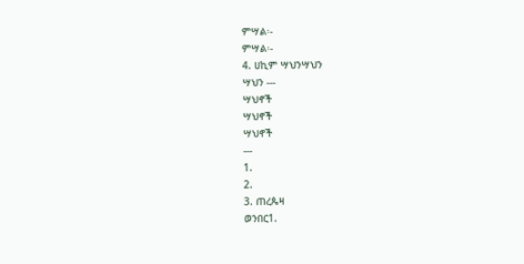ምሣል፡-
ምሣል፡-
4. ሀኪም ሣህንሣህን
ሣህን ---
ሣህኖች
ሣህኖች
ሣህኖች
---
1.
2.
3. ጠረጴዛ
ወንበር1.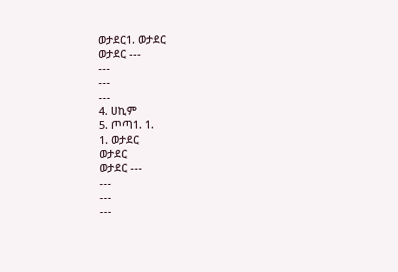ወታደር1. ወታደር
ወታደር ---
---
---
---
4. ሀኪም
5. ጦጣ1. 1.
1. ወታደር
ወታደር
ወታደር ---
---
---
---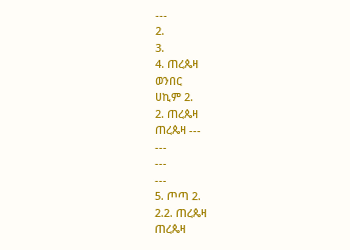---
2.
3.
4. ጠረጴዛ
ወንበር
ሀኪም 2.
2. ጠረጴዛ
ጠረጴዛ ---
---
---
---
5. ጦጣ 2.
2.2. ጠረጴዛ
ጠረጴዛ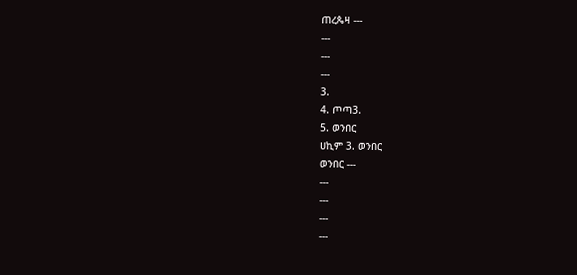ጠረጴዛ ---
---
---
---
3.
4. ጦጣ3.
5. ወንበር
ሀኪም 3. ወንበር
ወንበር ---
---
---
---
---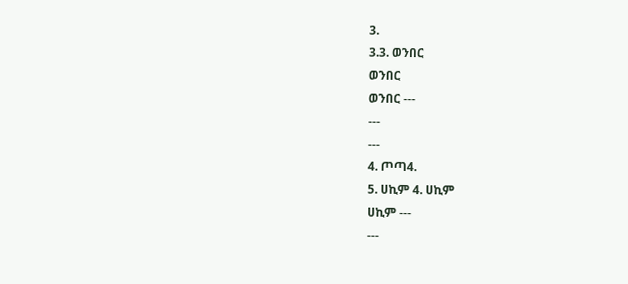3.
3.3. ወንበር
ወንበር
ወንበር ---
---
---
4. ጦጣ4.
5. ሀኪም 4. ሀኪም
ሀኪም ---
---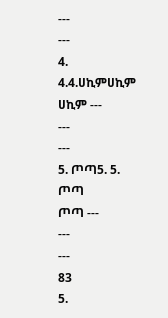---
---
4.
4.4.ሀኪምሀኪም
ሀኪም ---
---
---
5. ጦጣ5. 5. ጦጣ
ጦጣ ---
---
---
83
5.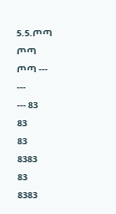5.5.ጦጣ ጦጣ
ጦጣ ---
---
--- 83
83
83
8383
83
8383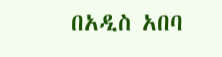በአዲስ አበባ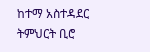ከተማ አስተዳደር ትምህርት ቢሮ